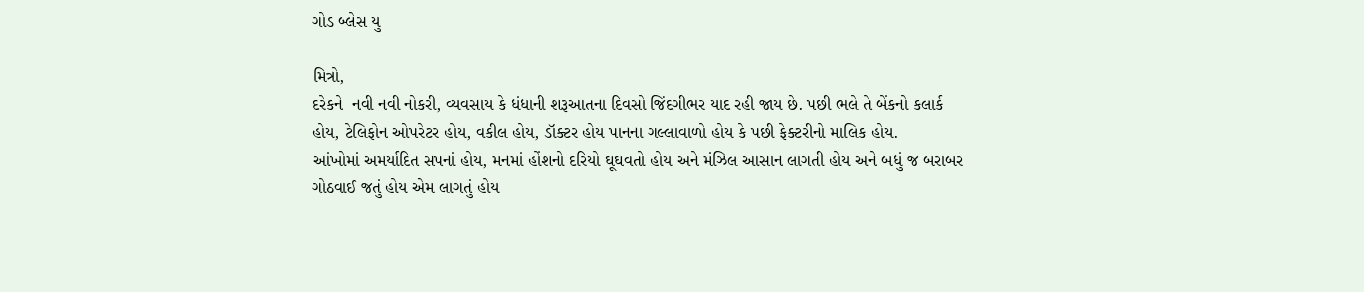ગોડ બ્લેસ યુ

મિત્રો,
દરેકને  નવી નવી નોકરી, વ્યવસાય કે ધંધાની શરૂઆતના દિવસો જિંદગીભર યાદ રહી જાય છે. પછી ભલે તે બેંકનો કલાર્ક હોય, ટેલિફોન ઓપરેટર હોય, વકીલ હોય, ડૉક્ટર હોય પાનના ગલ્લાવાળો હોય કે પછી ફેક્ટરીનો માલિક હોય.
આંખોમાં અમર્યાદિત સપનાં હોય, મનમાં હોંશનો દરિયો ઘૂઘવતો હોય અને મંઝિલ આસાન લાગતી હોય અને બધું જ બરાબર ગોઠવાઈ જતું હોય એમ લાગતું હોય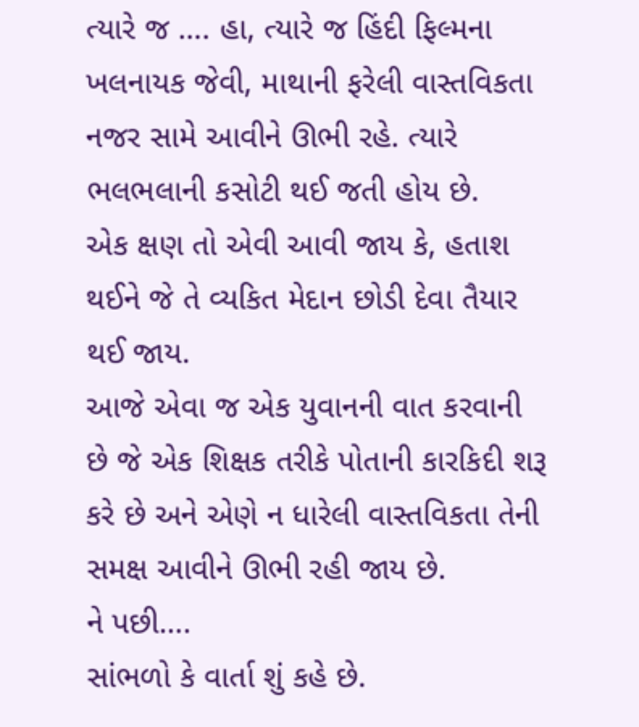ત્યારે જ …. હા, ત્યારે જ હિંદી ફિલ્મના ખલનાયક જેવી, માથાની ફરેલી વાસ્તવિકતા નજર સામે આવીને ઊભી રહે. ત્યારે ભલભલાની કસોટી થઈ જતી હોય છે.
એક ક્ષણ તો એવી આવી જાય કે, હતાશ થઈને જે તે વ્યકિત મેદાન છોડી દેવા તૈયાર થઈ જાય.
આજે એવા જ એક યુવાનની વાત કરવાની છે જે એક શિક્ષક તરીકે પોતાની કારકિદી શરૂ કરે છે અને એણે ન ધારેલી વાસ્તવિકતા તેની સમક્ષ આવીને ઊભી રહી જાય છે.
ને પછી….
સાંભળો કે વાર્તા શું કહે છે.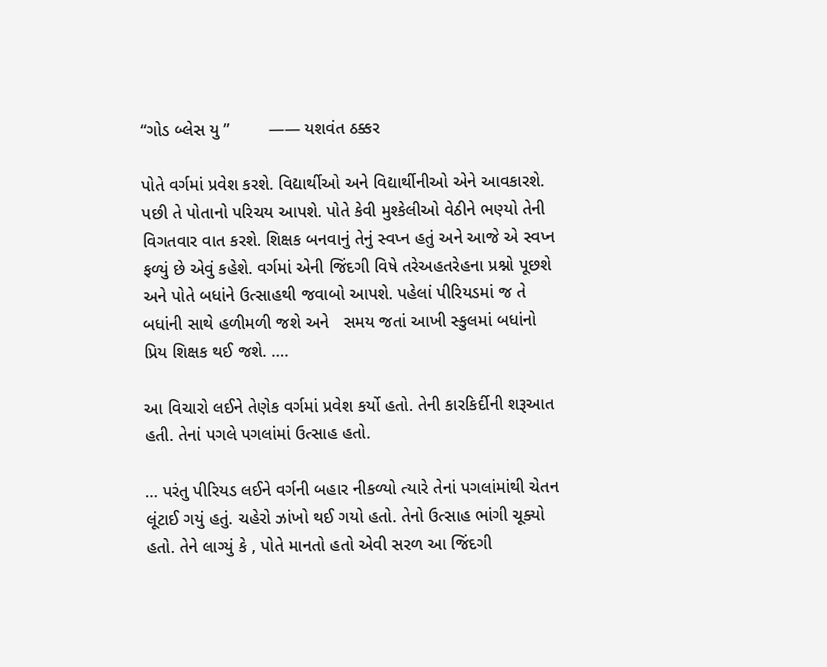“ગોડ બ્લેસ યુ ”        —— યશવંત ઠક્કર

પોતે વર્ગમાં પ્રવેશ કરશે. વિદ્યાર્થીઓ અને વિદ્યાર્થીનીઓ એને આવકારશે. પછી તે પોતાનો પરિચય આપશે. પોતે કેવી મુશ્કેલીઓ વેઠીને ભણ્યો તેની વિગતવાર વાત કરશે. શિક્ષક બનવાનું તેનું સ્વપ્ન હતું અને આજે એ સ્વપ્ન ફળ્યું છે એવું કહેશે. વર્ગમાં એની જિંદગી વિષે તરેઅહતરેહના પ્રશ્નો પૂછશે અને પોતે બધાંને ઉત્સાહથી જવાબો આપશે. પહેલાં પીરિયડમાં જ તે બધાંની સાથે હળીમળી જશે અને   સમય જતાં આખી સ્કુલમાં બધાંનો પ્રિય શિક્ષક થઈ જશે. ….

આ વિચારો લઈને તેણેક વર્ગમાં પ્રવેશ કર્યો હતો. તેની કારકિર્દીની શરૂઆત હતી. તેનાં પગલે પગલાંમાં ઉત્સાહ હતો.

… પરંતુ પીરિયડ લઈને વર્ગની બહાર નીકળ્યો ત્યારે તેનાં પગલાંમાંથી ચેતન લૂંટાઈ ગયું હતું. ચહેરો ઝાંખો થઈ ગયો હતો. તેનો ઉત્સાહ ભાંગી ચૂક્યો હતો. તેને લાગ્યું કે , પોતે માનતો હતો એવી સરળ આ જિંદગી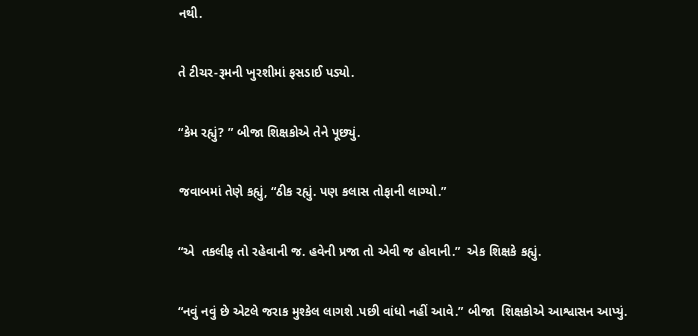નથી.

તે ટીચર-રૂમની ખુરશીમાં ફસડાઈ પડ્યો.

“કેમ રહ્યું? ” બીજા શિક્ષકોએ તેને પૂછ્યું.

જવાબમાં તેણે કહ્યું, “ઠીક રહ્યું. પણ કલાસ તોફાની લાગ્યો.”

“એ  તકલીફ તો રહેવાની જ. હવેની પ્રજા તો એવી જ હોવાની.”  એક શિક્ષકે કહ્યું.

“નવું નવું છે એટલે જરાક મુશ્કેલ લાગશે .પછી વાંધો નહીં આવે.” બીજા  શિક્ષકોએ આશ્વાસન આપ્યું.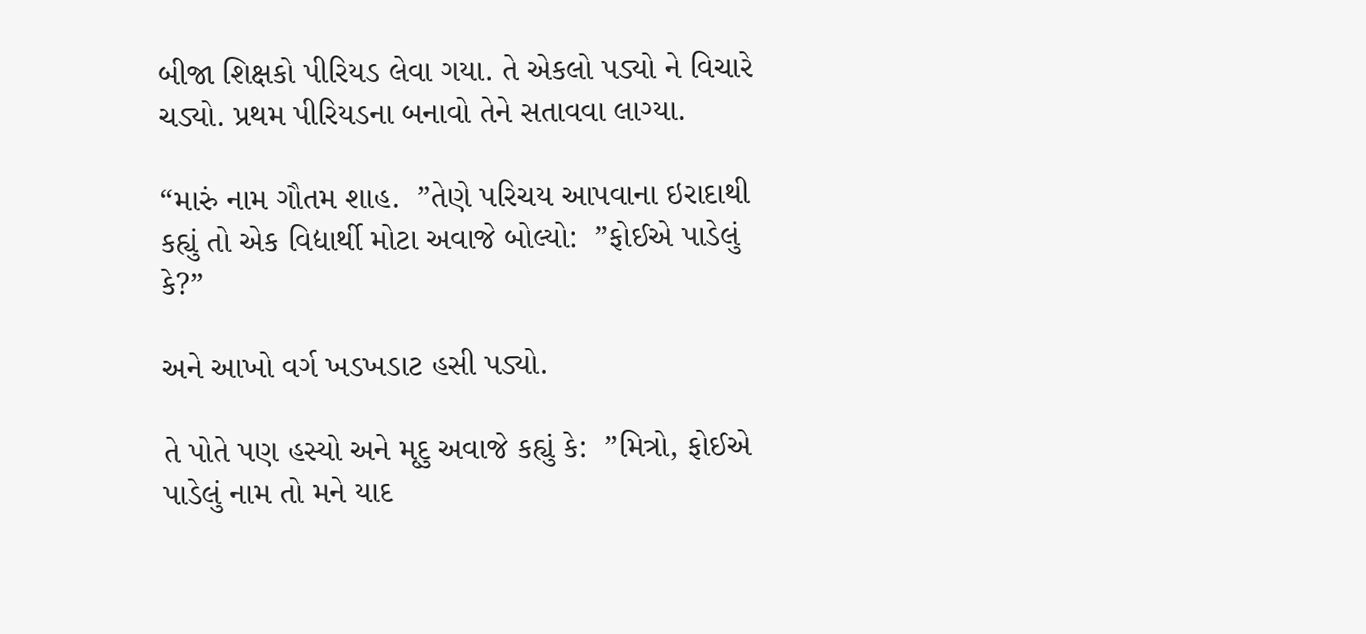બીજા શિક્ષકો પીરિયડ લેવા ગયા. તે એકલો પડ્યો ને વિચારે ચડ્યો. પ્રથમ પીરિયડના બનાવો તેને સતાવવા લાગ્યા.

“મારું નામ ગૌતમ શાહ.  ”તેણે પરિચય આપવાના ઇરાદાથી કહ્યું તો એક વિદ્યાર્થી મોટા અવાજે બોલ્યો:  ”ફોઈએ પાડેલું કે?”

અને આખો વર્ગ ખડખડાટ હસી પડ્યો.

તે પોતે પણ હસ્યો અને મૃદુ અવાજે કહ્યું કે:  ”મિત્રો, ફોઈએ પાડેલું નામ તો મને યાદ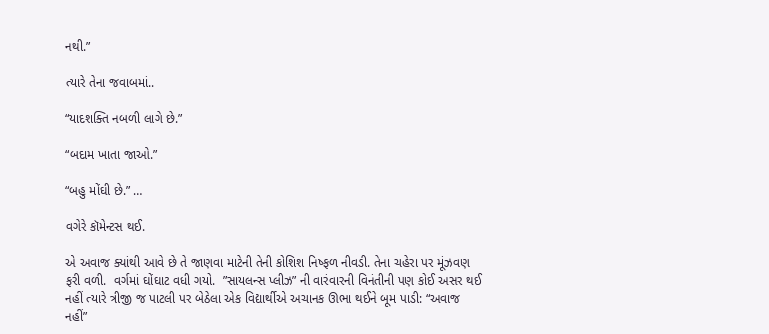નથી.”

ત્યારે તેના જવાબમાં..

“યાદશક્તિ નબળી લાગે છે.”

“બદામ ખાતા જાઓ.”

“બહુ મોંઘી છે.” …

વગેરે કૉમેન્ટસ થઈ.

એ અવાજ ક્યાંથી આવે છે તે જાણવા માટેની તેની કોશિશ નિષ્ફળ નીવડી. તેના ચહેરા પર મૂંઝવણ ફરી વળી.  વર્ગમાં ઘોંઘાટ વધી ગયો.  ”સાયલન્સ પ્લીઝ” ની વારંવારની વિનંતીની પણ કોઈ અસર થઈ નહીં ત્યારે ત્રીજી જ પાટલી પર બેઠેલા એક વિદ્યાર્થીએ અચાનક ઊભા થઈને બૂમ પાડી: “અવાજ નહીં”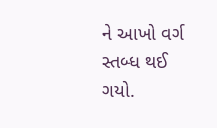ને આખો વર્ગ સ્તબ્ધ થઈ ગયો.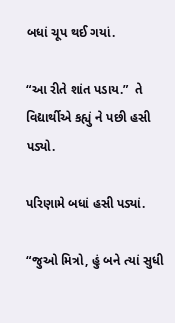બધાં ચૂપ થઈ ગયાં.

“આ રીતે શાંત પડાય.”  તે વિદ્યાર્થીએ કહ્યું ને પછી હસી પડ્યો.

પરિણામે બધાં હસી પડ્યાં.

“જુઓ મિત્રો, હું બને ત્યાં સુધી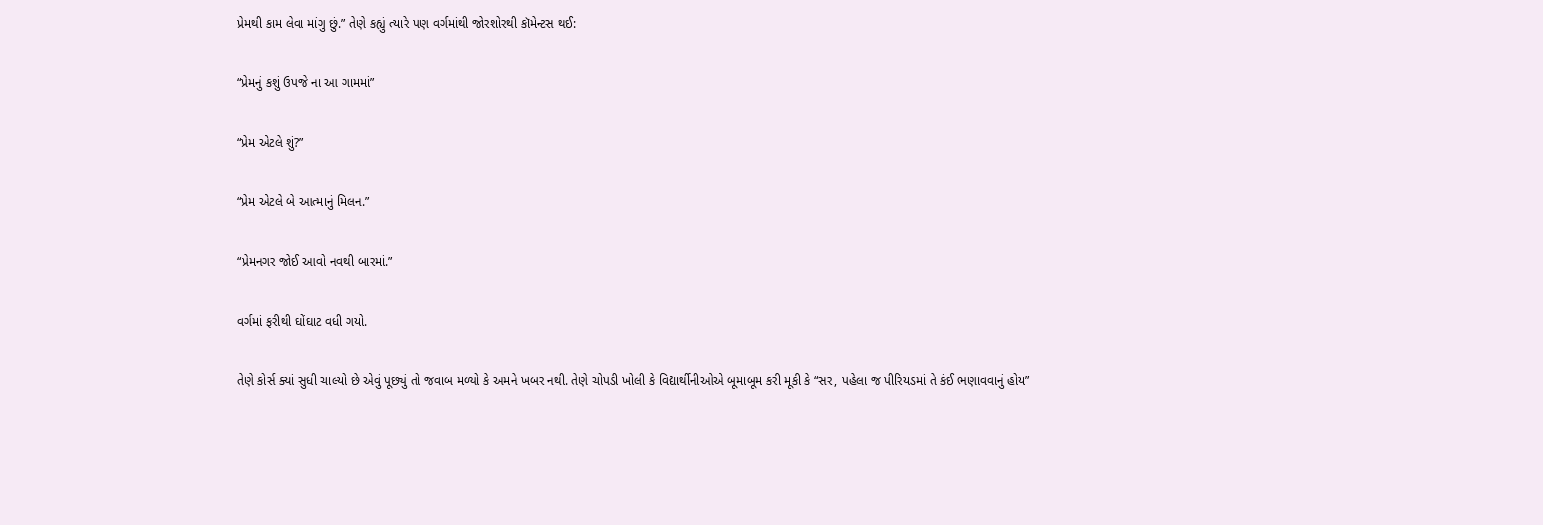પ્રેમથી કામ લેવા માંગુ છું.” તેણે કહ્યું ત્યારે પણ વર્ગમાંથી જોરશોરથી કૉમેન્ટસ થઈ:

“પ્રેમનું કશું ઉપજે ના આ ગામમાં”

“પ્રેમ એટલે શું?”

“પ્રેમ એટલે બે આત્માનું મિલન.”

“પ્રેમનગર જોઈ આવો નવથી બારમાં.”

વર્ગમાં ફરીથી ઘોંઘાટ વધી ગયો.

તેણે કોર્સ ક્યાં સુધી ચાલ્યો છે એવું પૂછ્યું તો જવાબ મળ્યો કે અમને ખબર નથી. તેણે ચોપડી ખોલી કે વિદ્યાર્થીનીઓએ બૂમાબૂમ કરી મૂકી કે “સર, પહેલા જ પીરિયડમાં તે કંઈ ભણાવવાનું હોય”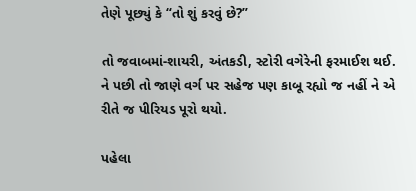તેણે પૂછ્યું કે “તો શું કરવું છે?”

તો જવાબમાં-શાયરી, અંતકડી, સ્ટોરી વગેરેની ફરમાઈશ થઈ. ને પછી તો જાણે વર્ગ પર સહેજ પણ કાબૂ રહ્યો જ નહીં ને એ રીતે જ પીરિયડ પૂરો થયો.

પહેલા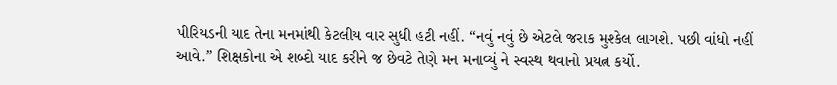પીરિયડની યાદ તેના મનમાંથી કેટલીય વાર સુધી હટી નહીં. “નવું નવું છે એટલે જરાક મુશ્કેલ લાગશે. પછી વાંધો નહીં આવે.” શિક્ષકોના એ શબ્દો યાદ કરીને જ છેવટે તેણે મન મનાવ્યું ને સ્વસ્થ થવાનો પ્રયત્ન કર્યો.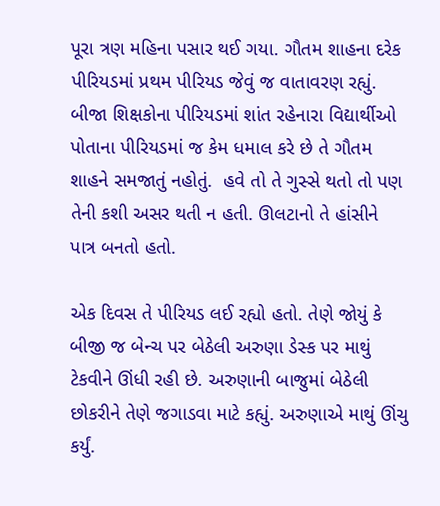પૂરા ત્રણ મહિના પસાર થઈ ગયા. ગૌતમ શાહના દરેક પીરિયડમાં પ્રથમ પીરિયડ જેવું જ વાતાવરણ રહ્યું. બીજા શિક્ષકોના પીરિયડમાં શાંત રહેનારા વિદ્યાર્થીઓ પોતાના પીરિયડમાં જ કેમ ધમાલ કરે છે તે ગૌતમ શાહને સમજાતું નહોતું.  હવે તો તે ગુસ્સે થતો તો પણ તેની કશી અસર થતી ન હતી. ઊલટાનો તે હાંસીને પાત્ર બનતો હતો.

એક દિવસ તે પીરિયડ લઈ રહ્યો હતો. તેણે જોયું કે બીજી જ બેન્ચ પર બેઠેલી અરુણા ડેસ્ક પર માથું ટેકવીને ઊંધી રહી છે. અરુણાની બાજુમાં બેઠેલી છોકરીને તેણે જગાડવા માટે કહ્યું. અરુણાએ માથું ઊંચુ કર્યું.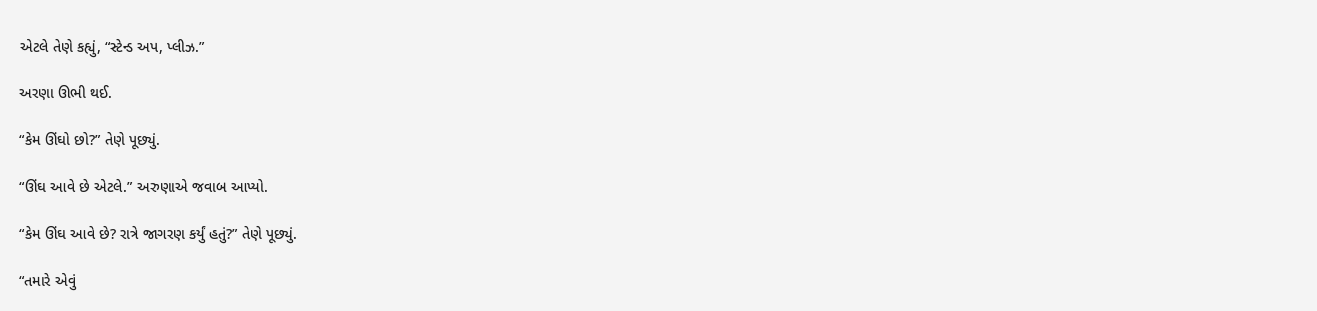એટલે તેણે કહ્યું, “સ્ટેન્ડ અપ, પ્લીઝ.”

અરણા ઊભી થઈ.

“કેમ ઊંઘો છો?” તેણે પૂછ્યું.

“ઊંઘ આવે છે એટલે.” અરુણાએ જવાબ આપ્યો.

“કેમ ઊંઘ આવે છે? રાત્રે જાગરણ કર્યું હતું?” તેણે પૂછ્યું.

“તમારે એવું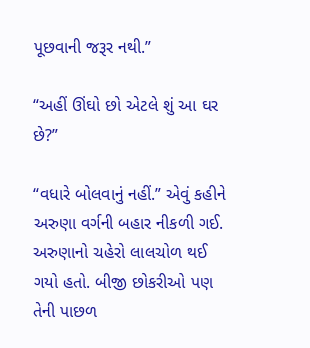પૂછવાની જરૂર નથી.”

“અહીં ઊંઘો છો એટલે શું આ ઘર છે?”

“વધારે બોલવાનું નહીં.” એવું કહીને અરુણા વર્ગની બહાર નીકળી ગઈ. અરુણાનો ચહેરો લાલચોળ થઈ ગયો હતો. બીજી છોકરીઓ પણ તેની પાછળ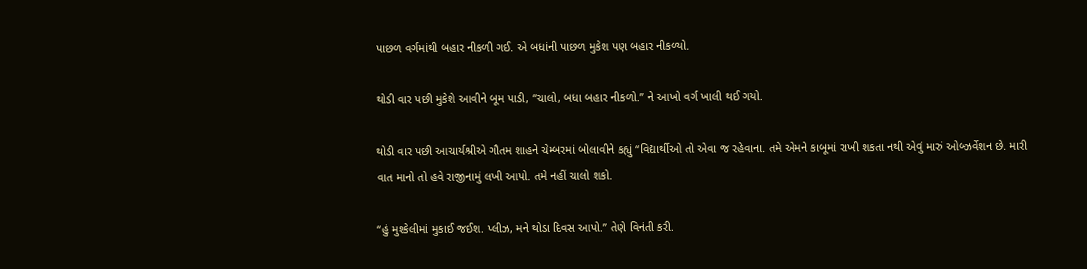પાછળ વર્ગમાંથી બહાર નીકળી ગઈ. એ બધાંની પાછળ મુકેશ પણ બહાર નીકળ્યો.

થોડી વાર પછી મુકેશે આવીને બૂમ પાડી, “ચાલો, બધા બહાર નીકળો.” ને આખો વર્ગ ખાલી થઈ ગયો.

થોડી વાર પછી આચાર્યશ્રીએ ગૌતમ શાહને ચેમ્બરમાં બોલાવીને કહ્યું “વિદ્યાર્થીઓ તો એવા જ રહેવાના. તમે એમને કાબૂમાં રાખી શકતા નથી એવું મારું ઓબ્ઝર્વેશન છે. મારી વાત માનો તો હવે રાજીનામું લખી આપો. તમે નહીં ચાલો શકો.

“હું મુશ્કેલીમાં મુકાઈ જઈશ. પ્લીઝ, મને થોડા દિવસ આપો.” તેણે વિનંતી કરી.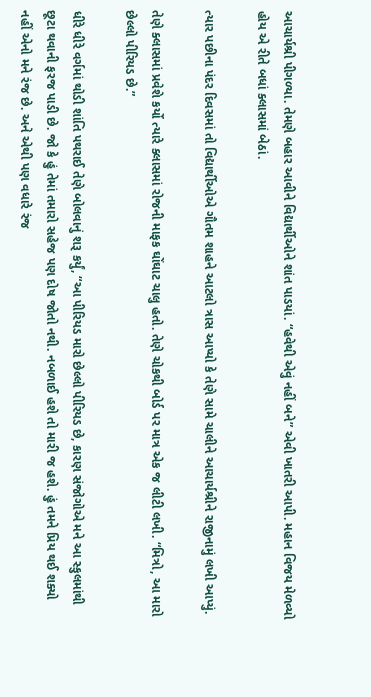આચાર્યશ્રી પીગળ્યા. તેમણે બહાર આવીને વિદ્યાર્થીઓને શાંત પાડયાં. “હવેથી એવું નહીં બને” એવી ખાતરી આપી. મહાન વિજય મેળવ્યો હોય એ રીતે બધાં ક્લાસમાં બેઠાં.

ત્યાર પછીના પંદર દિવસમાં તો વિદ્યાર્થીઓએ ગૌતમ શાહને આટલો ત્રાસ આપ્યો કે તેણે સામે ચાલીને આચાર્યશ્રીને રાજીનામું લખી આપ્યું.

તેણે ક્લાસમાં પ્રવેશે કર્યો ત્યારે ક્લાસમાં રોજની માફક ઘોંઘાટ ચાલુ હતો. તેણે ચોકથી બોર્ડ પર માત્ર એક જ લીટી લખી. “મિત્રો, આ મારો છેલ્લો પીરિયડ છે.”

ધીરે ધીરે વર્ગમાં થોડી શાંતિ પથરાઈ તેણે બોલવાનું શરૂ કર્યું, “આ પીરિયડ મારો છેલ્લો પીરિયડ છે, કારણ સંજોગોએ મને આ સ્કુલમાંથી છૂટા થવાની ફરજ પાડી છે. જો કે હું તેમાં તમારો સહેજ પણ દોષ જોતો નથી. નબળાઈ હશે તો મારી જ હશે. હું તમને પ્રિય થઈ શક્યો નહીં એનો મને રંજ છે. અને એથી પણ વધારે રંજ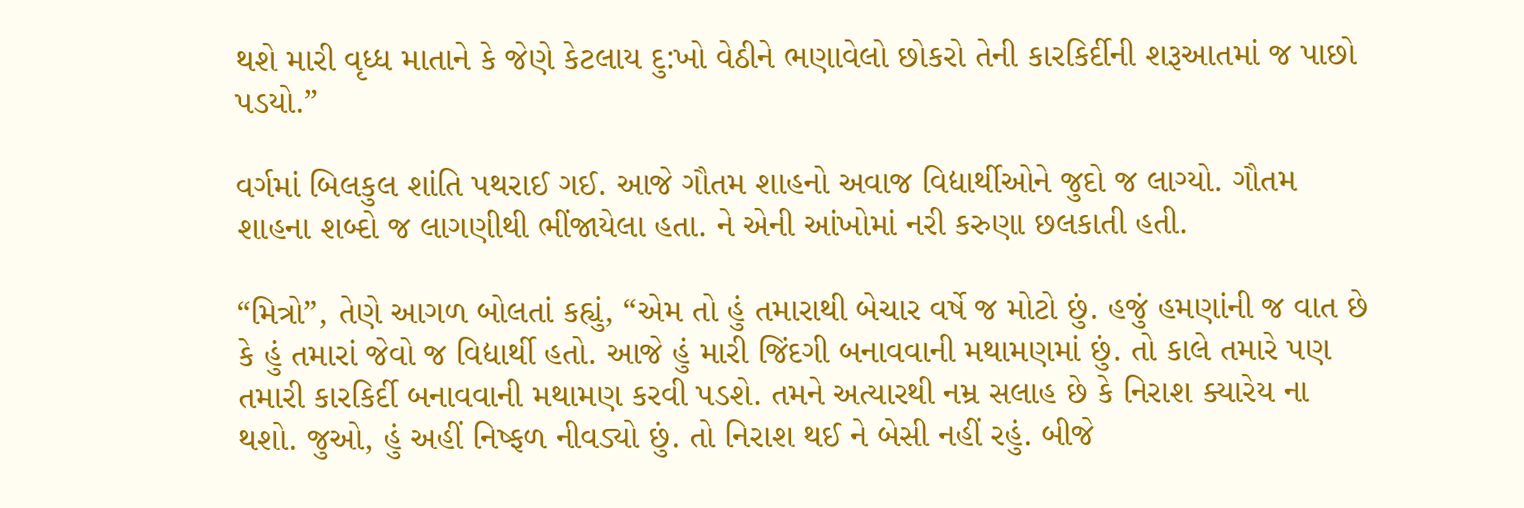થશે મારી વૃધ્ધ માતાને કે જેણે કેટલાય દુ:ખો વેઠીને ભણાવેલો છોકરો તેની કારકિર્દીની શરૂઆતમાં જ પાછો પડયો.”

વર્ગમાં બિલકુલ શાંતિ પથરાઈ ગઈ. આજે ગૌતમ શાહનો અવાજ વિદ્યાર્થીઓને જુદો જ લાગ્યો. ગૌતમ શાહના શબ્દો જ લાગણીથી ભીંજાયેલા હતા. ને એની આંખોમાં નરી કરુણા છલકાતી હતી.

“મિત્રો”, તેણે આગળ બોલતાં કહ્યું, “એમ તો હું તમારાથી બેચાર વર્ષે જ મોટો છું. હજું હમણાંની જ વાત છે કે હું તમારાં જેવો જ વિદ્યાર્થી હતો. આજે હું મારી જિંદગી બનાવવાની મથામણમાં છું. તો કાલે તમારે પણ તમારી કારકિર્દી બનાવવાની મથામણ કરવી પડશે. તમને અત્યારથી નમ્ર સલાહ છે કે નિરાશ ક્યારેય ના થશો. જુઓ, હું અહીં નિષ્ફળ નીવડ્યો છું. તો નિરાશ થઈ ને બેસી નહીં રહું. બીજે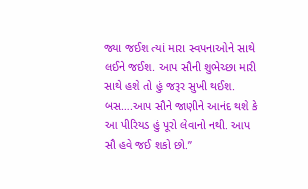જ્યા જઈશ ત્યાં મારા સ્વપનાઓને સાથે લઈને જઈશ. આપ સૌની શુભેચ્છા મારી સાથે હશે તો હું જરૂર સુખી થઈશ. બસ….આપ સૌને જાણીને આનંદ થશે કે આ પીરિયડ હું પૂરો લેવાનો નથી. આપ સૌ હવે જઈ શકો છો.”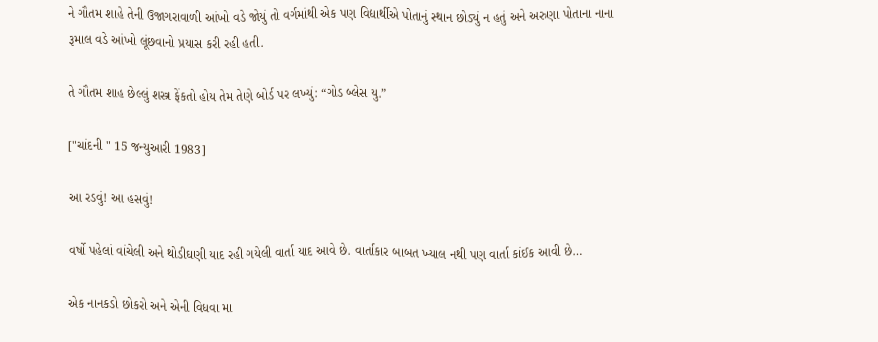ને ગૌતમ શાહે તેની ઉજાગરાવાળી આંખો વડે જોયું તો વર્ગમાંથી એક પણ વિદ્યાર્થીએ પોતાનું સ્થાન છોડ્યું ન હતું અને અરુણા પોતાના નાના રૂમાલ વડે આંખો લૂંછવાનો પ્રયાસ કરી રહી હતી.

તે ગૌતમ શાહ છેલ્લું શસ્ત્ર ફેંકતો હોય તેમ તેણે બોર્ડ પર લખ્યું: “ગોડ બ્લેસ યુ.”

["ચાંદની " 15 જન્યુઆરી 1983]

આ રડવું! આ હસવું!

વર્ષો પહેલાં વાંચેલી અને થોડીઘણી યાદ રહી ગયેલી વાર્તા યાદ આવે છે. વાર્તાકાર બાબત ખ્યાલ નથી પણ વાર્તા કાંઈક આવી છે…

એક નાનકડો છોકરો અને એની વિધવા મા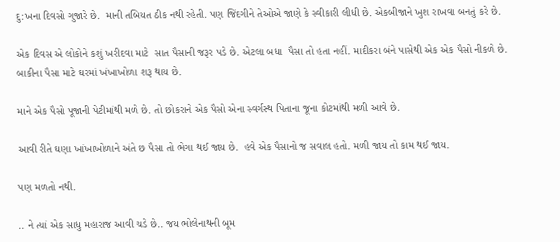દુ:ખના દિવસો ગુજારે છે.  માની તબિયત ઠીક નથી રહેતી. પણ જિંદગીને તેઓએ જાણે કે સ્વીકારી લીધી છે. એકબીજાને ખુશ રાખવા બનતું કરે છે.

એક દિવસ એ લોકોને કશું ખરીદવા માટે  સાત પૈસાની જરૂર પડે છે. એટલા બધા  પૈસા તો હતા નહીં. માદીકરા બંને પાસેથી એક એક પૈસો નીકળે છે. બાકીના પૈસા માટે ઘરમાં ખંખાખોળા શરૂ થાય છે.

માને એક પૈસો પૂજાની પેટીમાંથી મળે છે. તો છોકરાને એક પૈસો એના સ્વર્ગસ્થ પિતાના જૂના કોટમાંથી મળી આવે છે.

આવી રીતે ઘણા ખાંખાખોળાને અંતે છ પૈસા તો ભેગા થઈ જાય છે.  હવે એક પૈસાનો જ સવાલ હતો. મળી જાય તો કામ થઈ જાય.

પણ મળતો નથી.

.. ને ત્યાં એક સાધુ મહારાજ આવી ચડે છે.. જય ભોલેનાથની બૂમ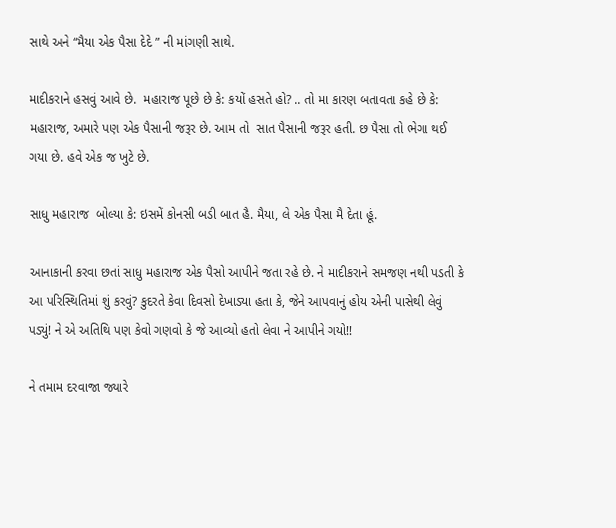સાથે અને “મૈયા એક પૈસા દેદે ” ની માંગણી સાથે.

માદીકરાને હસવું આવે છે.  મહારાજ પૂછે છે કે: કયોં હસતે હો? .. તો મા કારણ બતાવતા કહે છે કે: મહારાજ, અમારે પણ એક પૈસાની જરૂર છે. આમ તો  સાત પૈસાની જરૂર હતી. છ પૈસા તો ભેગા થઈ ગયા છે. હવે એક જ ખુટે છે.

સાધુ મહારાજ  બોલ્યા કે: ઇસમેં કોનસી બડી બાત હૈ. મૈયા, લે એક પૈસા મૈ દેતા હૂં.

આનાકાની કરવા છતાં સાધુ મહારાજ એક પૈસો આપીને જતા રહે છે. ને માદીકરાને સમજણ નથી પડતી કે આ પરિસ્થિતિમાં શું કરવું? કુદરતે કેવા દિવસો દેખાડ્યા હતા કે, જેને આપવાનું હોય એની પાસેથી લેવું પડ્યું! ને એ અતિથિ પણ કેવો ગણવો કે જે આવ્યો હતો લેવા ને આપીને ગયો!!

ને તમામ દરવાજા જ્યારે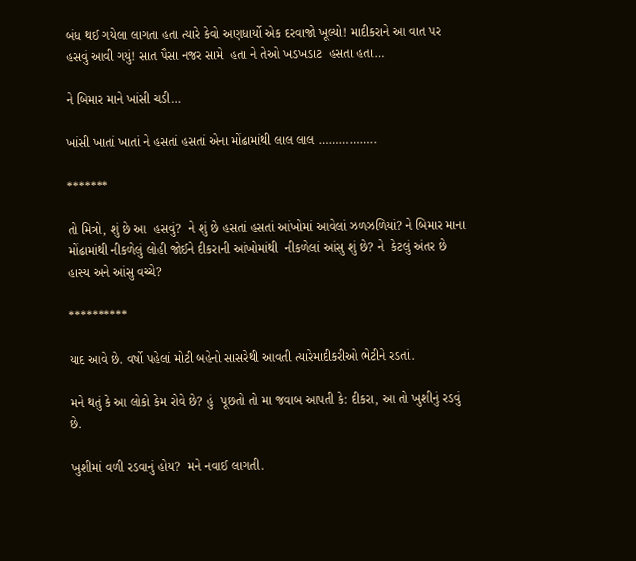બંધ થઈ ગયેલા લાગતા હતા ત્યારે કેવો અણધાર્યો એક દરવાજો ખૂલ્યો! માદીકરાને આ વાત પર હસવું આવી ગયું! સાત પૈસા નજર સામે  હતા ને તેઓ ખડખડાટ  હસતા હતા…

ને બિમાર માને ખાંસી ચડી…

ખાંસી ખાતાં ખાતાં ને હસતાં હસતાં એના મોંઢામાંથી લાલ લાલ ……………..

*******

તો મિત્રો, શું છે આ  હસવું?  ને શું છે હસતાં હસતાં આંખોમાં આવેલાં ઝળઝળિયાં? ને બિમાર માના મોંઢામાંથી નીકળેલું લોહી જોઈને દીકરાની આંખોમાંથી  નીકળેલાં આંસુ શું છે? ને  કેટલું અંતર છે  હાસ્ય અને આંસુ વચ્ચે?

**********

યાદ આવે છે. વર્ષો પહેલાં મોટી બહેનો સાસરેથી આવતી ત્યારેમાદીકરીઓ ભેટીને રડતાં.

મને થતું કે આ લોકો કેમ રોવે છે? હું  પૂછતો તો મા જવાબ આપતી કે: દીકરા, આ તો ખુશીનું રડવું છે.

ખુશીમાં વળી રડવાનું હોય?  મને નવાઈ લાગતી.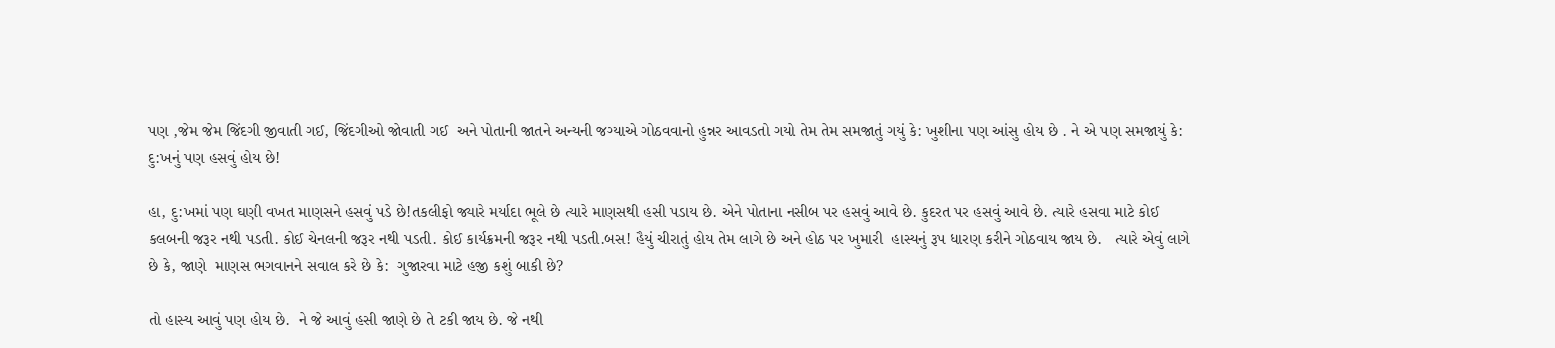પણ ,જેમ જેમ જિંદગી જીવાતી ગઈ, જિંદગીઓ જોવાતી ગઈ  અને પોતાની જાતને અન્યની જગ્યાએ ગોઠવવાનો હુન્નર આવડતો ગયો તેમ તેમ સમજાતું ગયું કે: ખુશીના પણ આંસુ હોય છે . ને એ પણ સમજાયું કે: દુ:ખનું પણ હસવું હોય છે!

હા, દુ:ખમાં પણ ઘણી વખત માણસને હસવું પડે છે!તકલીફો જ્યારે મર્યાદા ભૂલે છે ત્યારે માણસથી હસી પડાય છે. એને પોતાના નસીબ પર હસવું આવે છે. કુદરત પર હસવું આવે છે. ત્યારે હસવા માટે કોઈ કલબની જરૂર નથી પડતી. કોઈ ચેનલની જરૂર નથી પડતી. કોઈ કાર્યક્રમની જરૂર નથી પડતી.બસ! હૈયું ચીરાતું હોય તેમ લાગે છે અને હોઠ પર ખુમારી  હાસ્યનું રૂપ ધારણ કરીને ગોઠવાય જાય છે.   ત્યારે એવું લાગે છે કે, જાણે  માણસ ભગવાનને સવાલ કરે છે કે:  ગુજારવા માટે હજી કશું બાકી છે?

તો હાસ્ય આવું પણ હોય છે.  ને જે આવું હસી જાણે છે તે ટકી જાય છે. જે નથી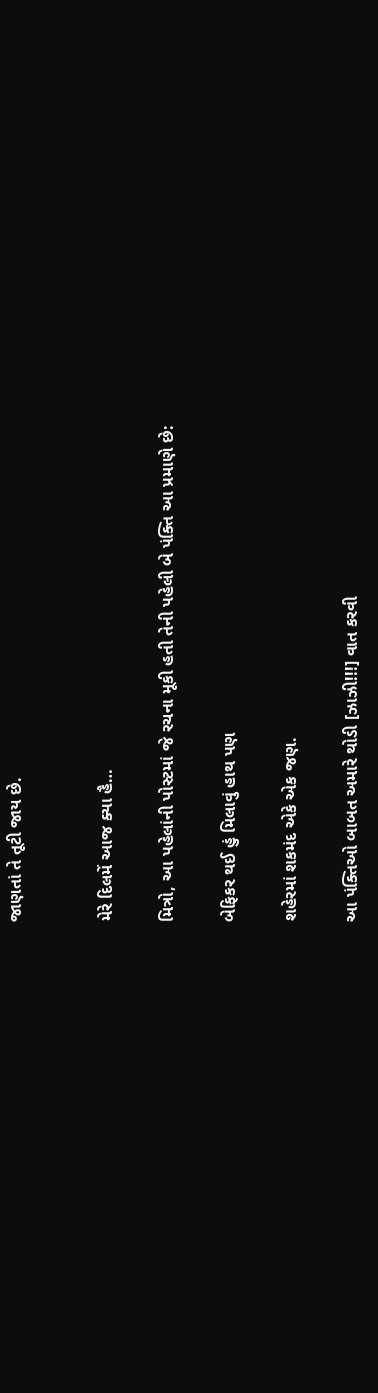જાણતાં તે તૂટી જાય છે.


મેરે દિલમેં આજ ક્યા હૈ…

મિત્રો, આ પહેલાંની પોસ્ટમાં જે રચના મૂકી હતી તેની પહેલી બે પંક્તિ આ પ્રમાણે છે:

બેફિકર થઈ હું મિલાવું હાથ પણ

શહેરમાં શકમંદ એકે એક જણ.

આ પંક્તિઓ બાબત અમારે થોડી [ઝાઝી!!!] વાત કરવી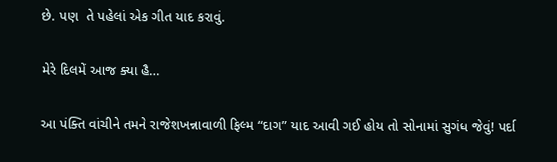છે. પણ  તે પહેલાં એક ગીત યાદ કરાવું.

મેરે દિલમેં આજ ક્યા હૈ…

આ પંક્તિ વાંચીને તમને રાજેશખન્નાવાળી ફિલ્મ “દાગ” યાદ આવી ગઈ હોય તો સોનામાં સુગંધ જેવું! પર્દા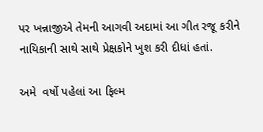પર ખન્નાજીએ તેમની આગવી અદામાં આ ગીત રજૂ કરીને નાયિકાની સાથે સાથે પ્રેક્ષકોને ખુશ કરી દીધાં હતાં.

અમે  વર્ષો પહેલાં આ ફિલ્મ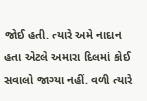જોઈ હતી. ત્યારે અમે નાદાન હતા એટલે અમારા દિલમાં કોઈ સવાલો જાગ્યા નહીં. વળી ત્યારે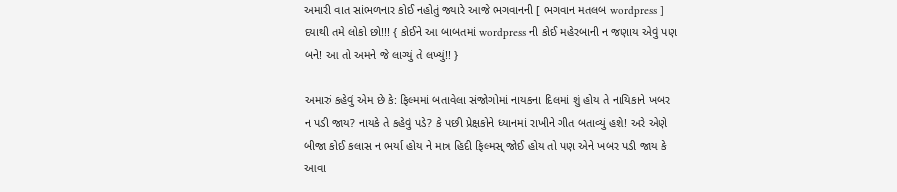અમારી વાત સાંભળનાર કોઈ નહોતું જ્યારે આજે ભગવાનની [ ભગવાન મતલબ wordpress ] દયાથી તમે લોકો છો!!! { કોઈને આ બાબતમાં wordpress ની કોઈ મહેરબાની ન જણાય એવું પણ બને! આ તો અમને જે લાગ્યું તે લખ્યું!! }

અમારું કહેવું એમ છે કે: ફિલ્મમાં બતાવેલા સંજોગોમાં નાયકના દિલમાં શું હોય તે નાયિકાને ખબર ન પડી જાય? નાયકે તે કહેવું પડે? કે પછી પ્રેક્ષકોને ધ્યાનમાં રાખીને ગીત બતાવ્યું હશે! અરે એણે બીજા કોઈ કલાસ ન ભર્યા હોય ને માત્ર હિદી ફિલ્મસ્ જોઈ હોય તો પણ એને ખબર પડી જાય કે આવા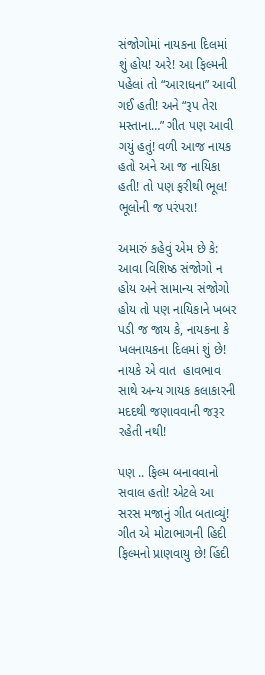સંજોગોમાં નાયકના દિલમાં શું હોય! અરે! આ ફિલ્મની પહેલાં તો “આરાધના” આવી ગઈ હતી! અને “રૂપ તેરા મસ્તાના…” ગીત પણ આવી ગયું હતું! વળી આજ નાયક હતો અને આ જ નાયિકા હતી! તો પણ ફરીથી ભૂલ! ભૂલોની જ પરંપરા!

અમારું કહેવું એમ છે કે: આવા વિશિષ્ઠ સંજોગો ન હોય અને સામાન્ય સંજોગો હોય તો પણ નાયિકાને ખબર પડી જ જાય કે, નાયકના કે ખલનાયકના દિલમાં શું છે! નાયકે એ વાત  હાવભાવ સાથે અન્ય ગાયક કલાકારની મદદથી જણાવવાની જરૂર રહેતી નથી!

પણ .. ફિલ્મ બનાવવાનો સવાલ હતો! એટલે આ સરસ મજાનું ગીત બતાવ્યું!  ગીત એ મોટાભાગની હિદી ફિલ્મનો પ્રાણવાયુ છે! હિંદી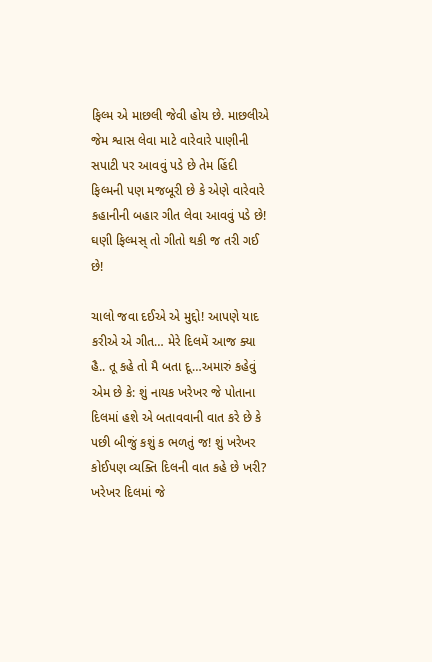ફિલ્મ એ માછલી જેવી હોય છે. માછલીએ જેમ શ્વાસ લેવા માટે વારેવારે પાણીની સપાટી પર આવવું પડે છે તેમ હિંદી ફિલ્મની પણ મજબૂરી છે કે એણે વારેવારે કહાનીની બહાર ગીત લેવા આવવું પડે છે! ઘણી ફિલ્મસ્ તો ગીતો થકી જ તરી ગઈ છે!

ચાલો જવા દઈએ એ મુદ્દો! આપણે યાદ કરીએ એ ગીત… મેરે દિલમેં આજ ક્યા હૈ.. તૂ કહે તો મૈ બતા દૂ…અમારું કહેવું એમ છે કે: શું નાયક ખરેખર જે પોતાના દિલમાં હશે એ બતાવવાની વાત કરે છે કે પછી બીજું કશું ક ભળતું જ! શું ખરેખર કોઈપણ વ્યક્તિ દિલની વાત કહે છે ખરી? ખરેખર દિલમાં જે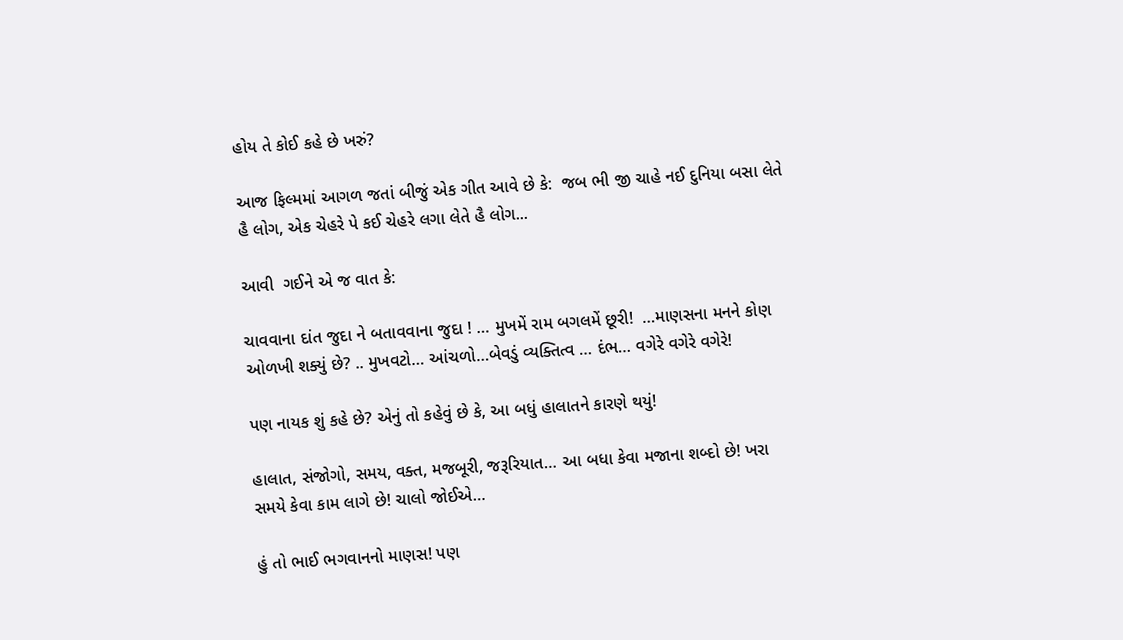હોય તે કોઈ કહે છે ખરું?

આજ ફિલ્મમાં આગળ જતાં બીજું એક ગીત આવે છે કે:  જબ ભી જી ચાહે નઈ દુનિયા બસા લેતે હૈ લોગ, એક ચેહરે પે કઈ ચેહરે લગા લેતે હૈ લોગ...

આવી  ગઈને એ જ વાત કે:

ચાવવાના દાંત જુદા ને બતાવવાના જુદા ! … મુખમેં રામ બગલમેં છૂરી!  …માણસના મનને કોણ ઓળખી શક્યું છે? .. મુખવટો… આંચળો…બેવડું વ્યક્તિત્વ … દંભ… વગેરે વગેરે વગેરે!

પણ નાયક શું કહે છે? એનું તો કહેવું છે કે, આ બધું હાલાતને કારણે થયું!

હાલાત, સંજોગો, સમય, વક્ત, મજબૂરી, જરૂરિયાત… આ બધા કેવા મજાના શબ્દો છે! ખરા સમયે કેવા કામ લાગે છે! ચાલો જોઈએ…

હું તો ભાઈ ભગવાનનો માણસ! પણ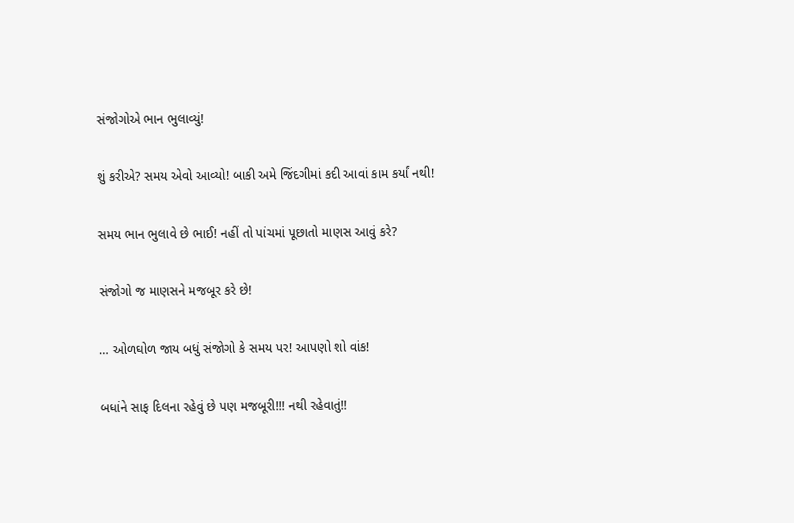સંજોગોએ ભાન ભુલાવ્યું!

શું કરીએ? સમય એવો આવ્યો! બાકી અમે જિંદગીમાં કદી આવાં કામ કર્યાં નથી!

સમય ભાન ભુલાવે છે ભાઈ! નહીં તો પાંચમાં પૂછાતો માણસ આવું કરે?

સંજોગો જ માણસને મજબૂર કરે છે!

… ઓળઘોળ જાય બધું સંજોગો કે સમય પર! આપણો શો વાંક!

બધાંને સાફ દિલના રહેવું છે પણ મજબૂરી!!! નથી રહેવાતું!!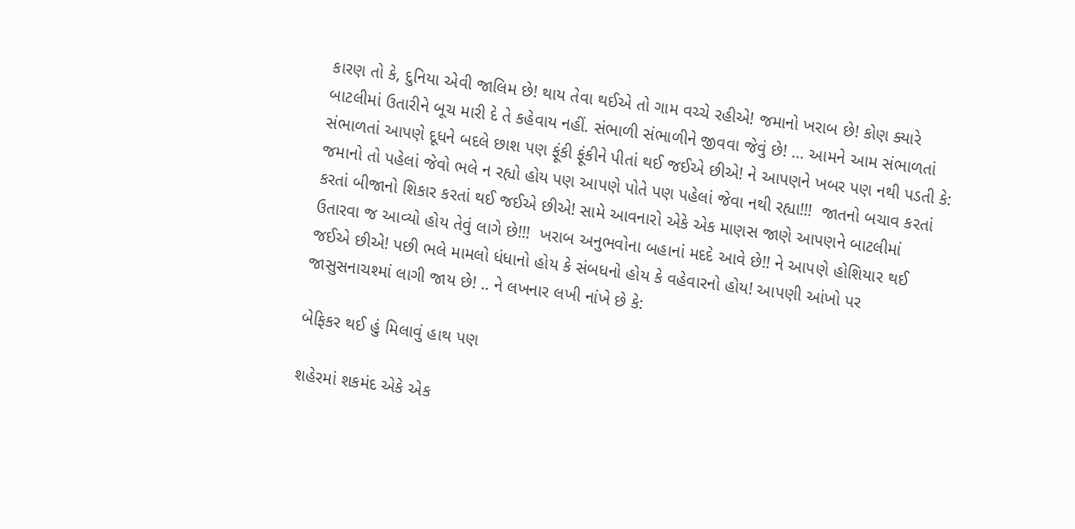કારણ તો કે, દુનિયા એવી જાલિમ છે! થાય તેવા થઈએ તો ગામ વચ્ચે રહીએ! જમાનો ખરાબ છે! કોણ ક્યારે બાટલીમાં ઉતારીને બૂચ મારી દે તે કહેવાય નહીં. સંભાળી સંભાળીને જીવવા જેવું છે! … આમને આમ સંભાળતાં સંભાળતાં આપણે દૂધને બદલે છાશ પણ ફૂંકી ફૂંકીને પીતાં થઈ જઈએ છીએ! ને આપણને ખબર પણ નથી પડતી કે: જમાનો તો પહેલાં જેવો ભલે ન રહ્યો હોય પણ આપણે પોતે પણ પહેલાં જેવા નથી રહ્યા!!!  જાતનો બચાવ કરતાં કરતાં બીજાનો શિકાર કરતાં થઈ જઈએ છીએ! સામે આવનારો એકે એક માણસ જાણે આપણને બાટલીમાં ઉતારવા જ આવ્યો હોય તેવું લાગે છે!!!  ખરાબ અનુભવોના બહાનાં મદદે આવે છે!! ને આપણે હોશિયાર થઈ જઈએ છીએ! પછી ભલે મામલો ધંધાનો હોય કે સંબધનો હોય કે વહેવારનો હોય! આપણી આંખો પર જાસુસનાચશ્માં લાગી જાય છે! .. ને લખનાર લખી નાંખે છે કે:

બેફિકર થઈ હું મિલાવું હાથ પણ

શહેરમાં શકમંદ એકે એક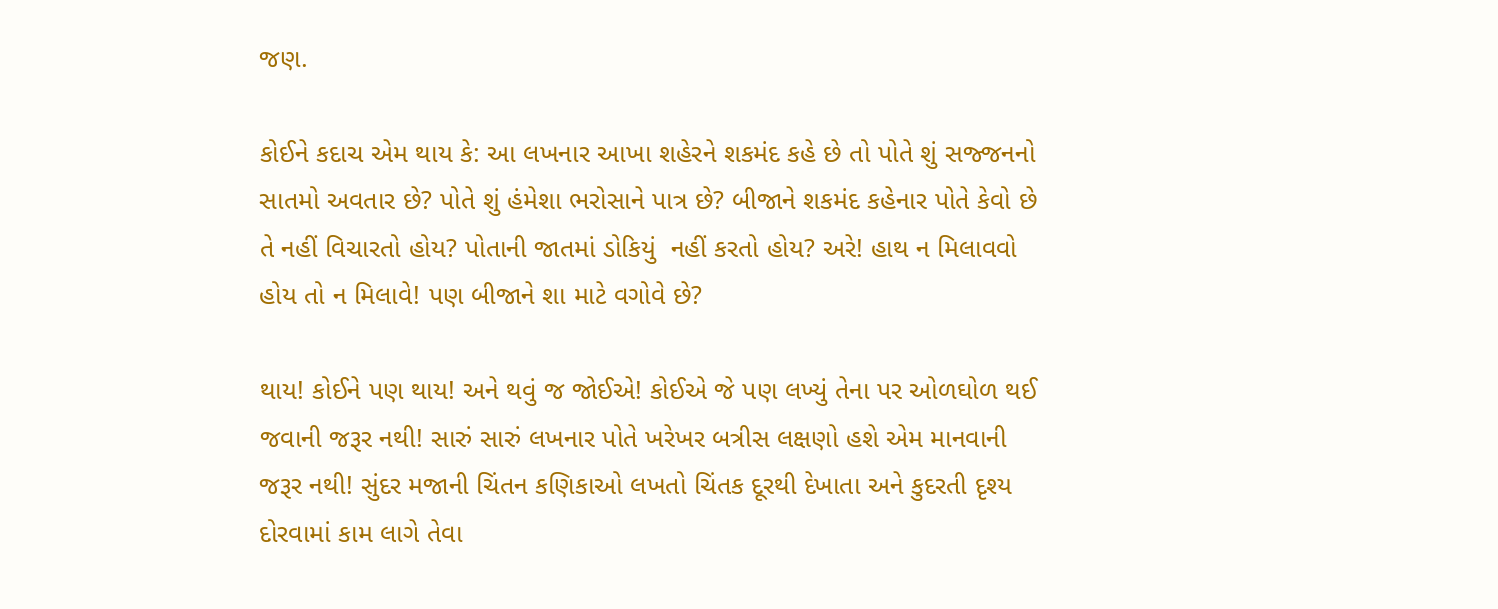જણ.

કોઈને કદાચ એમ થાય કે: આ લખનાર આખા શહેરને શકમંદ કહે છે તો પોતે શું સજ્જનનો સાતમો અવતાર છે? પોતે શું હંમેશા ભરોસાને પાત્ર છે? બીજાને શકમંદ કહેનાર પોતે કેવો છે તે નહીં વિચારતો હોય? પોતાની જાતમાં ડોકિયું  નહીં કરતો હોય? અરે! હાથ ન મિલાવવો  હોય તો ન મિલાવે! પણ બીજાને શા માટે વગોવે છે?

થાય! કોઈને પણ થાય! અને થવું જ જોઈએ! કોઈએ જે પણ લખ્યું તેના પર ઓળઘોળ થઈ જવાની જરૂર નથી! સારું સારું લખનાર પોતે ખરેખર બત્રીસ લક્ષણો હશે એમ માનવાની જરૂર નથી! સુંદર મજાની ચિંતન કણિકાઓ લખતો ચિંતક દૂરથી દેખાતા અને કુદરતી દૃશ્ય દોરવામાં કામ લાગે તેવા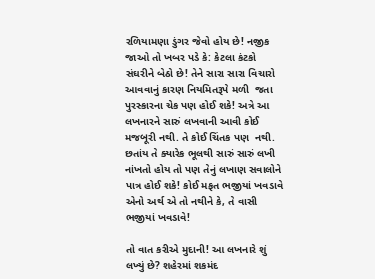રળિયામણા ડુંગર જેવો હોય છે! નજીક જાઓ તો ખબર પડે કે: કેટલા કંટકો સંઘરીને બેઠો છે! તેને સારા સારા વિચારો આવવાનું કારણ નિયમિતરૂપે મળી  જતા પુરસ્કારના ચેક પણ હોઈ શકે! અત્રે આ લખનારને સારું લખવાની આવી કોઈ મજબૂરી નથી. તે કોઈ ચિંતક પણ  નથી. છતાંય તે ક્યારેક ભૂલથી સારું સારું લખી નાંખતો હોય તો પણ તેનું લખાણ સવાલોને પાત્ર હોઈ શકે! કોઈ મફત ભજીયાં ખવડાવે એનો અર્થ એ તો નથીને કે, તે વાસી ભજીયાં ખવડાવે!

તો વાત કરીએ મુદાની! આ લખનારે શું લખ્યું છે? શહેરમાં શકમંદ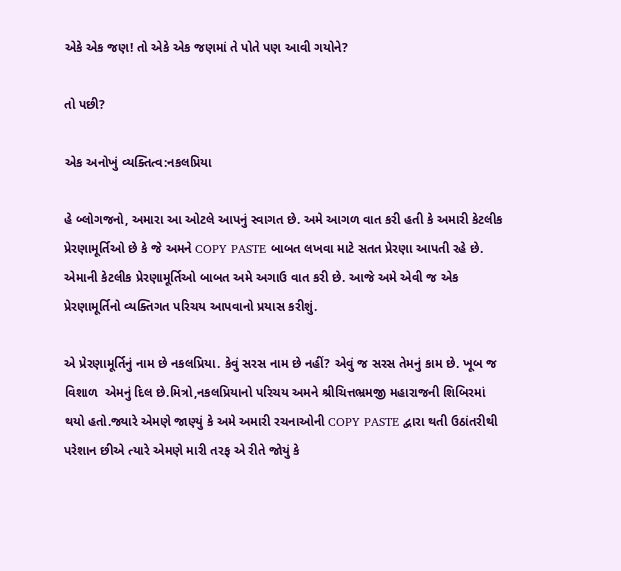એકે એક જણ! તો એકે એક જણમાં તે પોતે પણ આવી ગયોને?

તો પછી?

એક અનોખું વ્યક્તિત્વ:નકલપ્રિયા

હે બ્લોગજનો, અમારા આ ઓટલે આપનું સ્વાગત છે. અમે આગળ વાત કરી હતી કે અમારી કેટલીક પ્રેરણામૂર્તિઓ છે કે જે અમને COPY PASTE બાબત લખવા માટે સતત પ્રેરણા આપતી રહે છે. એમાની કેટલીક પ્રેરણામૂર્તિઓ બાબત અમે અગાઉ વાત કરી છે. આજે અમે એવી જ એક પ્રેરણામૂર્તિનો વ્યક્તિગત પરિચય આપવાનો પ્રયાસ કરીશું.

એ પ્રેરણામૂર્તિનું નામ છે નકલપ્રિયા. કેવું સરસ નામ છે નહીં? એવું જ સરસ તેમનું કામ છે. ખૂબ જ વિશાળ  એમનું દિલ છે.મિત્રો,નકલપ્રિયાનો પરિચય અમને શ્રીચિત્તભ્રમજી મહારાજની શિબિરમાં થયો હતો.જ્યારે એમણે જાણ્યું કે અમે અમારી રચનાઓની COPY PASTE દ્વારા થતી ઉઠાંતરીથી પરેશાન છીએ ત્યારે એમણે મારી તરફ એ રીતે જોયું કે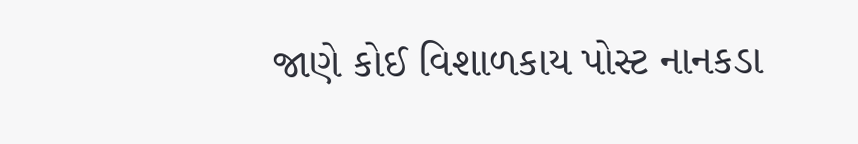જાણે કોઈ વિશાળકાય પોસ્ટ નાનકડા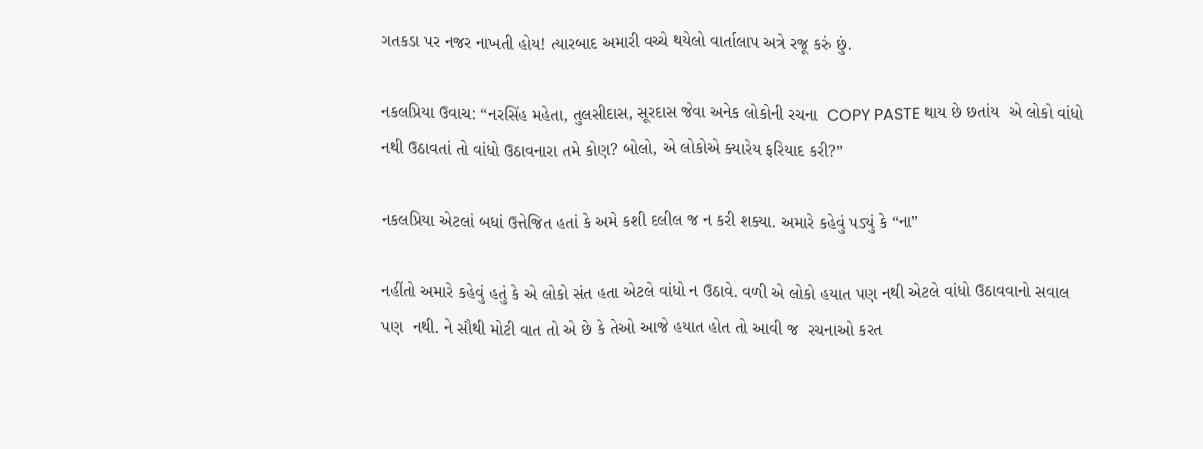ગતકડા પર નજર નાખતી હોય! ત્યારબાદ અમારી વચ્ચે થયેલો વાર્તાલાપ અત્રે રજૂ કરું છું.

નકલપ્રિયા ઉવાચ: “નરસિંહ મહેતા, તુલસીદાસ, સૂરદાસ જેવા અનેક લોકોની રચના  COPY PASTE થાય છે છતાંય  એ લોકો વાંધો નથી ઉઠાવતાં તો વાંધો ઉઠાવનારા તમે કોણ? બોલો, એ લોકોએ ક્યારેય ફરિયાદ કરી?”

નકલપ્રિયા એટલાં બધાં ઉત્તેજિત હતાં કે અમે કશી દલીલ જ ન કરી શક્યા. અમારે કહેવું પડ્યું કે “ના”

નહીંતો અમારે કહેવું હતું કે એ લોકો સંત હતા એટલે વાંધો ન ઉઠાવે. વળી એ લોકો હયાત પણ નથી એટલે વાંધો ઉઠાવવાનો સવાલ પણ  નથી. ને સૌથી મોટી વાત તો એ છે કે તેઓ આજે હયાત હોત તો આવી જ  રચનાઓ કરત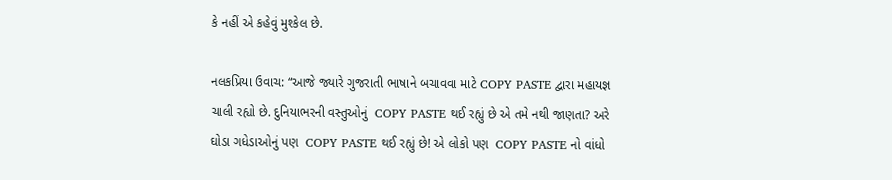કે નહીં એ કહેવું મુશ્કેલ છે.

નલકપ્રિયા ઉવાચ: “આજે જ્યારે ગુજરાતી ભાષાને બચાવવા માટે COPY PASTE દ્વારા મહાયજ્ઞ  ચાલી રહ્યો છે. દુનિયાભરની વસ્તુઓનું  COPY PASTE થઈ રહ્યું છે એ તમે નથી જાણતા? અરે ઘોડા ગધેડાઓનું પણ  COPY PASTE થઈ રહ્યું છે! એ લોકો પણ  COPY PASTE નો વાંધો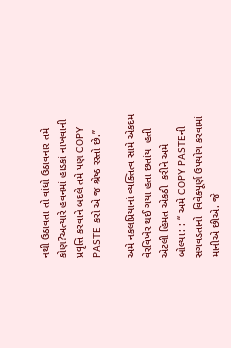નથી ઉઠાવતા તો વાંધો ઉઠાવનાર તમે કોણ?અત્યારે હવનમાં હાડકાં નાખવાની પ્રવૃત્તિ કરવાને બદલે તમે પણ COPY PASTE કરો એ જ શ્રેષ્ઠ રસ્તો છે.”

અમે નકલપ્રિયાનાં વ્યક્તિત્વ સામે એકદમ વેરવિખેર થઈ ગયા હતા છતાંય  હતી એટલી હિમત એકઠી  કરીને અમે બોલ્યા: : “ અમે COPY PASTEની સગવડતાનો  વિવેક્પૂર્ણ ઉપયોગ કરવામાં માનીએ છીએ. જે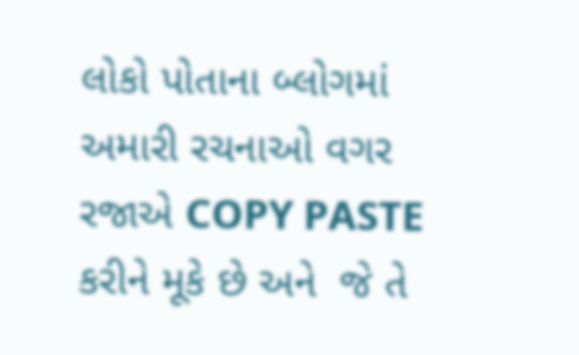લોકો પોતાના બ્લોગમાં અમારી રચનાઓ વગર રજાએ COPY PASTE  કરીને મૂકે છે અને  જે તે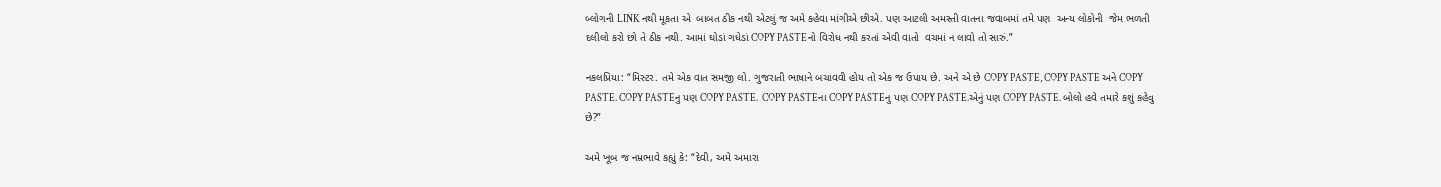બ્લોગની LINK નથી મૂકતા એ  બાબત ઠીક નથી એટલું જ અમે કહેવા માંગીએ છીએ. પણ આટલી અમસ્તી વાતના જવાબમાં તમે પણ  અન્ય લોકોની  જેમ ભળતી દલીલો કરો છો તે ઠીક નથી. આમાં ઘોડાં ગધેડાં COPY PASTEનો વિરોધ નથી કરતાં એવી વાતો  વચમાં ન લાવો તો સારું.”

નકલપ્રિયા: “મિસ્ટર. તમે એક વાત સમજી લો. ગુજરાતી ભાષાને બચાવવી હોય તો એક જ ઉપાય છે. અને એ છે COPY PASTE, COPY PASTE અને COPY PASTE. COPY PASTEનુ પણ COPY PASTE.  COPY PASTEના COPY PASTEનુ પણ COPY PASTE.એનું પણ COPY PASTE. બોલો હવે તમારે કશું કહેવુ છે?”

અમે ખૂબ જ નમ્રભાવે કહ્યું કે: “દેવી, અમે અમારા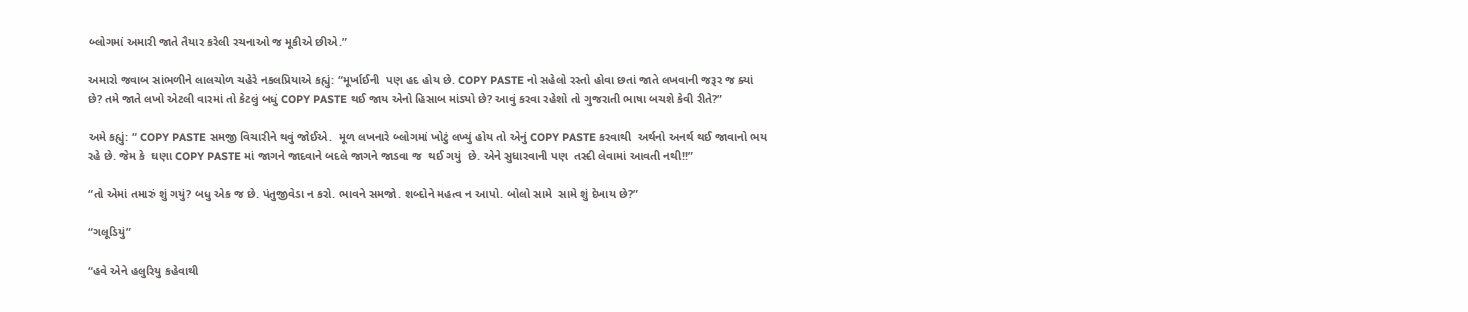બ્લોગમાં અમારી જાતે તૈયાર કરેલી રચનાઓ જ મૂકીએ છીએ.”

અમારો જવાબ સાંભળીને લાલચોળ ચહેરે નકલપ્રિયાએ કહ્યું: “મૂર્ખાઈની  પણ હદ હોય છે. COPY PASTE નો સહેલો રસ્તો હોવા છતાં જાતે લખવાની જરૂર જ ક્યાં છે? તમે જાતે લખો એટલી વારમાં તો કેટલું બધું COPY PASTE થઈ જાય એનો હિસાબ માંડ્યો છે? આવું કરવા રહેશો તો ગુજરાતી ભાષા બચશે કેવી રીતે?”

અમે કહ્યું: “ COPY PASTE સમજી વિચારીને થવું જોઈએ.  મૂળ લખનારે બ્લોગમાં ખોટું લખ્યું હોય તો એનું COPY PASTE કરવાથી  અર્થનો અનર્થ થઈ જાવાનો ભય રહે છે. જેમ કે  ઘણા COPY PASTE માં જાગને જાદવાને બદલે જાગને જાડવા જ  થઈ ગયું  છે. એને સુધારવાની પણ  તસ્દી લેવામાં આવતી નથી!!”

“તો એમાં તમારું શું ગયું? બધુ એક જ છે. પંતુજીવેડા ન કરો. ભાવને સમજો. શબ્દોને મહત્વ ન આપો. બોલો સામે  સામે શું દેખાય છે?”

“ગલૂડિયું”

“હવે એને હલુરિયુ કહેવાથી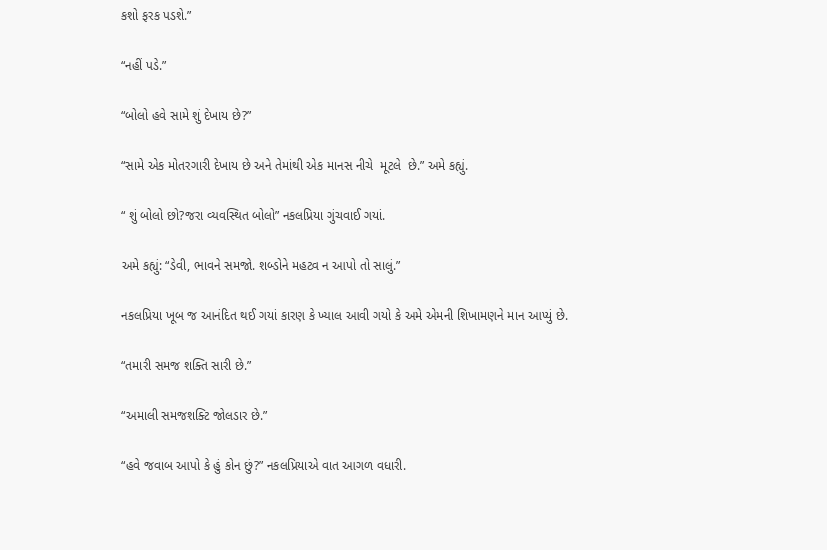કશો ફરક પડશે.”

“નહીં પડે.”

“બોલો હવે સામે શું દેખાય છે?”

“સામે એક મોતરગારી દેખાય છે અને તેમાંથી એક માનસ નીચે  મૂટલે  છે.” અમે કહ્યું.

“ શું બોલો છો?જરા વ્યવસ્થિત બોલો” નકલપ્રિયા ગુંચવાઈ ગયાં.

અમે કહ્યું: “ડેવી, ભાવને સમજો. શબ્ડોને મહટ્વ ન આપો તો સાલું.”

નકલપ્રિયા ખૂબ જ આનંદિત થઈ ગયાં કારણ કે ખ્યાલ આવી ગયો કે અમે એમની શિખામણને માન આપ્યું છે.

“તમારી સમજ શક્તિ સારી છે.”

“અમાલી સમજશક્ટિ જોલડાર છે.”

“હવે જવાબ આપો કે હું કોન છું?” નકલપ્રિયાએ વાત આગળ વધારી.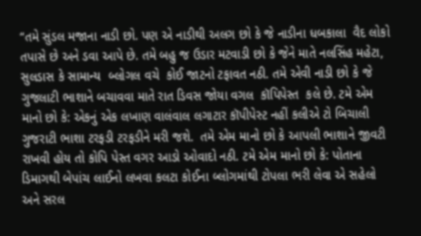“તમે સુંડલ મજાના નાડી છો. પણ એ નાડીથી અલગ છો કે જે નાડીના ધબકાલા  વૈદ લોકો તપાસે છે અને ડવા આપે છે. તમે બહુ જ ઉડાર મટવાડી છો કે જેને માતે નલસિંહ મહેટા, સુલડાસ કે સામાન્ય  બ્લોગલ વચે  કોઈ જાટનો ટફાવત નઠી. તમે એવી નાડી છો કે જે ગુજલાટી ભાશાને બચાવવા માતે રાત ડિવસ જોયા વગલ  કૉપિપેસ્ત  કલે છે. ટમે એમ માનો છો કે: એકનું એક લખાણ વાલંવાલ લગાટાર કૉપીપેસ્ટ નહીં કલીએ ટો બિચાલી ગુજરાટી ભાશા ટરફડી ટરફડીને મરી જશે.  તમે એમ માનો છો કે આપલી ભાશાને જીવટી રાખવી હોય તો કોપિ પેસ્ત વગર આડો ઓવાદો નઠી. ટમે એમ માનો છો કે: પોતાના ડિમાગથી બેપાંચ લાઈનો લખવા કલટા કોઈના બ્લોગમાંથી ટોપલા ભરી લેવા એ સહેલો અને સરલ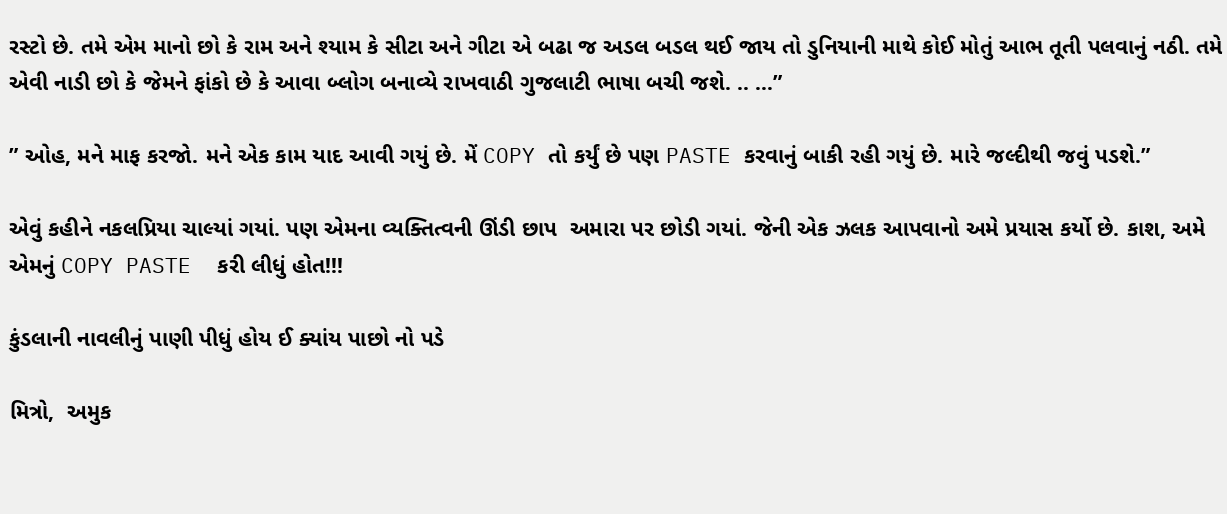રસ્ટો છે. તમે એમ માનો છો કે રામ અને શ્યામ કે સીટા અને ગીટા એ બઢા જ અડલ બડલ થઈ જાય તો ડુનિયાની માથે કોઈ મોતું આભ તૂતી પલવાનું નઠી. તમે એવી નાડી છો કે જેમને ફાંકો છે કે આવા બ્લોગ બનાવ્યે રાખવાઠી ગુજલાટી ભાષા બચી જશે. .. …”

” ઓહ, મને માફ કરજો. મને એક કામ યાદ આવી ગયું છે. મેં COPY તો કર્યું છે પણ PASTE કરવાનું બાકી રહી ગયું છે. મારે જલ્દીથી જવું પડશે.”

એવું કહીને નકલપ્રિયા ચાલ્યાં ગયાં. પણ એમના વ્યક્તિત્વની ઊંડી છાપ  અમારા પર છોડી ગયાં. જેની એક ઝલક આપવાનો અમે પ્રયાસ કર્યો છે. કાશ, અમે એમનું COPY PASTE  કરી લીધું હોત!!!

કુંડલાની નાવલીનું પાણી પીધું હોય ઈ ક્યાંય પાછો નો પડે

મિત્રો,  અમુક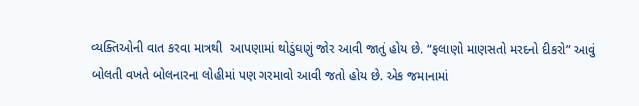વ્યક્તિઓની વાત કરવા માત્રથી  આપણામાં થોડુંઘણું જોર આવી જાતું હોય છે. “ફલાણો માણસતો મરદનો દીકરો” આવું બોલતી વખતે બોલનારના લોહીમાં પણ ગરમાવો આવી જતો હોય છે. એક જમાનામાં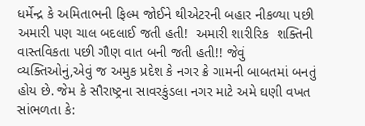ધર્મેન્દ્ર કે અમિતાભની ફિલ્મ જોઈને થીએટરની બહાર નીકળ્યા પછી અમારી પણ ચાલ બદલાઈ જતી હતી!  અમારી શારીરિક  શક્તિની વાસ્તવિકતા પછી ગૌણ વાત બની જતી હતી!! જેવું વ્યક્તિઓનું,એવું જ અમુક પ્રદેશ કે નગર ક્રે ગામની બાબતમાં બનતું હોય છે. જેમ કે સૌરાષ્ટ્રના સાવરકુંડલા નગર માટે અમે ઘણી વખત સાંભળતા કે: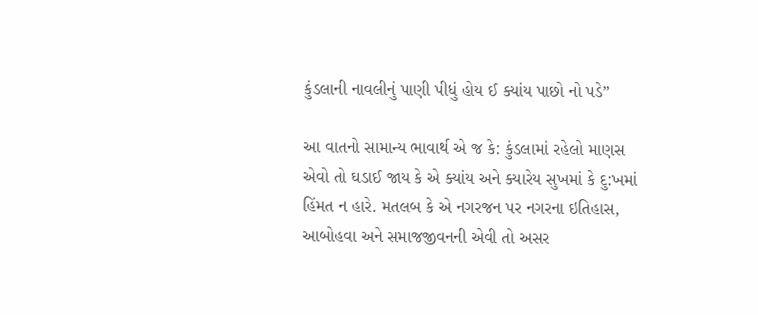કુંડલાની નાવલીનું પાણી પીધું હોય ઈ ક્યાંય પાછો નો પડે”

આ વાતનો સામાન્ય ભાવાર્થ એ જ કે: કુંડલામાં રહેલો માણસ એવો તો ઘડાઈ જાય કે એ ક્યાંય અને ક્યારેય સુખમાં કે દુ:ખમાં  હિંમત ન હારે. મતલબ કે એ નગરજન પર નગરના ઇતિહાસ, આબોહવા અને સમાજજીવનની એવી તો અસર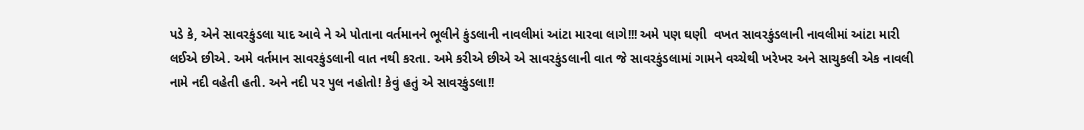પડે કે, એને સાવરકુંડલા યાદ આવે ને એ પોતાના વર્તમાનને ભૂલીને કુંડલાની નાવલીમાં આંટા મારવા લાગે!!! અમે પણ ઘણી  વખત સાવરકુંડલાની નાવલીમાં આંટા મારી લઈએ છીએ. અમે વર્તમાન સાવરકુંડલાની વાત નથી કરતા. અમે કરીએ છીએ એ સાવરકુંડલાની વાત જે સાવરકુંડલામાં ગામને વચ્ચેથી ખરેખર અને સાચુકલી એક નાવલી નામે નદી વહેતી હતી. અને નદી પર પુલ નહોતો! કેવું હતું એ સાવરકુંડલા!!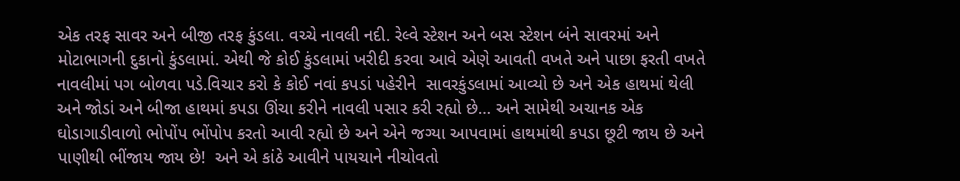એક તરફ સાવર અને બીજી તરફ કુંડલા. વચ્ચે નાવલી નદી. રેલ્વે સ્ટેશન અને બસ સ્ટેશન બંને સાવરમાં અને મોટાભાગની દુકાનો કુંડલામાં. એથી જે કોઈ કુંડલામાં ખરીદી કરવા આવે એણે આવતી વખતે અને પાછા ફરતી વખતે નાવલીમાં પગ બોળવા પડે.વિચાર કરો કે કોઈ નવાં કપડાં પહેરીને  સાવરકુંડલામાં આવ્યો છે અને એક હાથમાં થેલી અને જોડાં અને બીજા હાથમાં કપડા ઊંચા કરીને નાવલી પસાર કરી રહ્યો છે… અને સામેથી અચાનક એક ઘોડાગાડીવાળો ભોપોંપ ભોંપોપ કરતો આવી રહ્યો છે અને એને જગ્યા આપવામાં હાથમાંથી કપડા છૂટી જાય છે અને પાણીથી ભીંજાય જાય છે!  અને એ કાંઠે આવીને પાયચાને નીચોવતો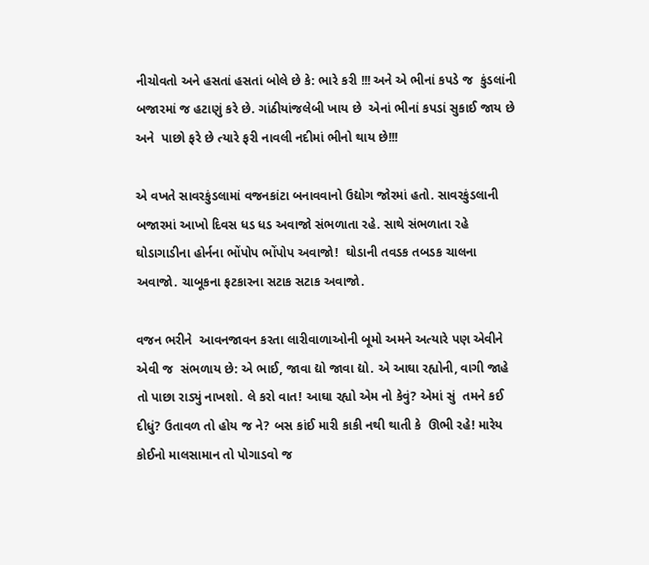નીચોવતો અને હસતાં હસતાં બોલે છે કે: ભારે કરી !!! અને એ ભીનાં કપડે જ  કુંડલાંની બજારમાં જ હટાણું કરે છે. ગાંઠીયાંજલેબી ખાય છે  એનાં ભીનાં કપડાં સુકાઈ જાય છે અને  પાછો ફરે છે ત્યારે ફરી નાવલી નદીમાં ભીનો થાય છે!!!

એ વખતે સાવરકુંડલામાં વજનકાંટા બનાવવાનો ઉદ્યોગ જોરમાં હતો. સાવરકુંડલાની બજારમાં આખો દિવસ ધડ ધડ અવાજો સંભળાતા રહે. સાથે સંભળાતા રહે ઘોડાગાડીના હોર્નના ભોંપોપ ભોંપોપ અવાજો!  ઘોડાની તવડક તબડક ચાલના અવાજો. ચાબૂકના ફટકારના સટાક સટાક અવાજો.

વજન ભરીને  આવનજાવન કરતા લારીવાળાઓની બૂમો અમને અત્યારે પણ એવીને એવી જ  સંભળાય છે: એ ભાઈ, જાવા દ્યો જાવા દ્યો. એ આઘા રહ્યોની, વાગી જાહે તો પાછા રાડ્યું નાખશો. લે કરો વાત! આઘા રહ્યો એમ નો કેવું? એમાં સું  તમને કઈ દીધું? ઉતાવળ તો હોય જ ને? બસ કાંઈ મારી કાકી નથી થાતી કે  ઊભી રહે! મારેય કોઈનો માલસામાન તો પોગાડવો જ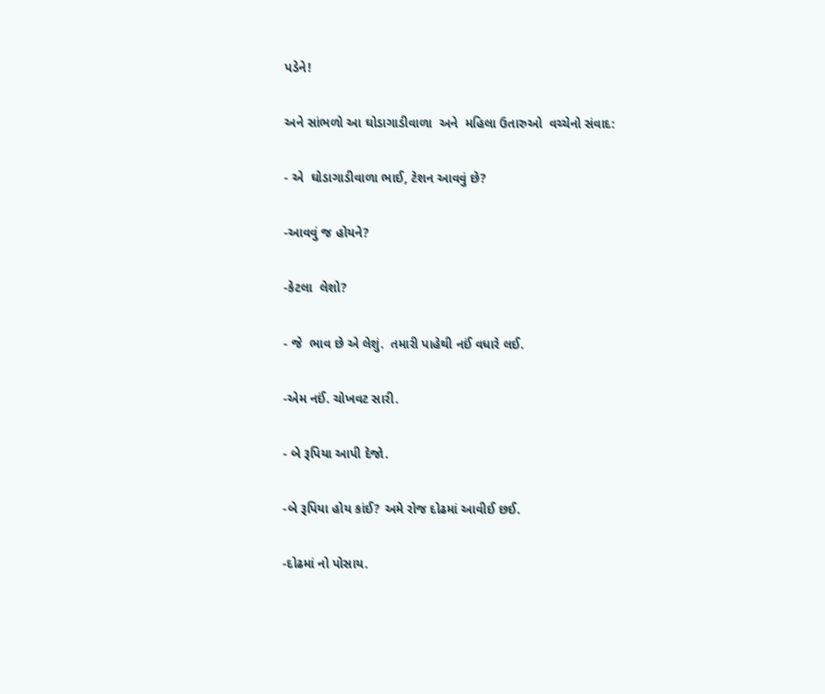પડેને!

અને સાંભળો આ ઘોડાગાડીવાળા  અને  મહિલા ઉતારુઓ  વચ્ચેનો સંવાદ:

- એ  ઘોડાગાડીવાળા ભાઈ, ટેશન આવવું છે?

-આવવું જ હોયને?

-કેટલા  લેશો?

- જે  ભાવ છે એ લેશું.  તમારી પાહેથી નઈં વધારે લઈ.

-એમ નઈં. ચોખવટ સારી.

- બે રૂપિયા આપી દેજો.

-બે રૂપિયા હોય કાંઈ? અમે રોજ દોઢમાં આવીઈ છઈ.

-દોઢમાં નો પોસાય.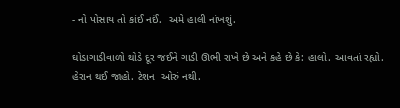- નો પોસાય તો કાંઈ નઈં.  અમે હાલી નાંખશું.

ઘોડાગાડીવાળો થોડે દૂર જઈને ગાડી ઊભી રાખે છે અને કહે છે કે: હાલો. આવતાં રહ્યો. હેરાન થઈ જાહો. ટેશન  ઓરું નથી.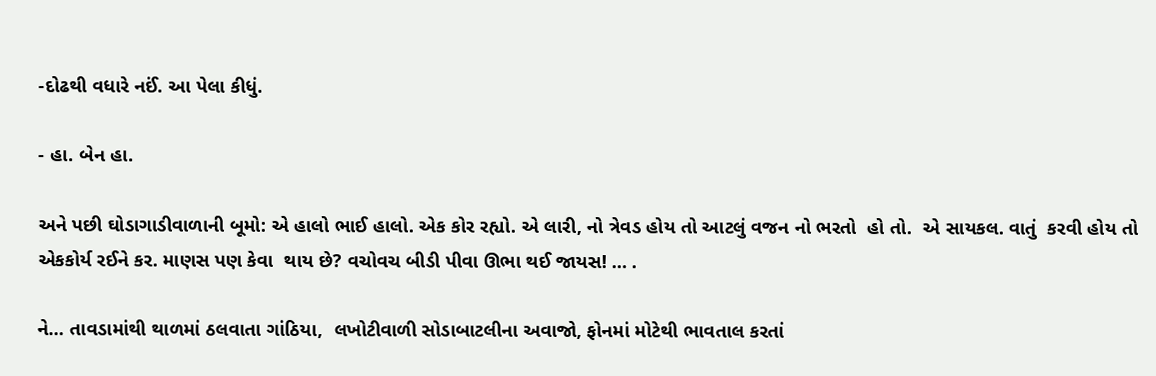-દોઢથી વધારે નઈં. આ પેલા કીધું.

- હા. બેન હા.

અને પછી ઘોડાગાડીવાળાની બૂમો: એ હાલો ભાઈ હાલો. એક કોર રહ્યો. એ લારી, નો ત્રેવડ હોય તો આટલું વજન નો ભરતો  હો તો.  એ સાયકલ. વાતું  કરવી હોય તો એકકોર્ય રઈને કર. માણસ પણ કેવા  થાય છે? વચોવચ બીડી પીવા ઊભા થઈ જાયસ! … .

ને… તાવડામાંથી થાળમાં ઠલવાતા ગાંઠિયા,  લખોટીવાળી સોડાબાટલીના અવાજો, ફોનમાં મોટેથી ભાવતાલ કરતાં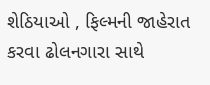શેઠિયાઓ , ફિલ્મની જાહેરાત કરવા ઢોલનગારા સાથે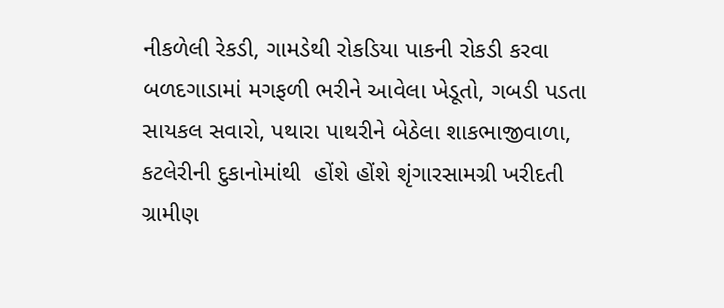નીકળેલી રેકડી, ગામડેથી રોકડિયા પાકની રોકડી કરવા બળદગાડામાં મગફળી ભરીને આવેલા ખેડૂતો, ગબડી પડતા સાયકલ સવારો, પથારા પાથરીને બેઠેલા શાકભાજીવાળા, કટલેરીની દુકાનોમાંથી  હોંશે હોંશે શૃંગારસામગ્રી ખરીદતી ગ્રામીણ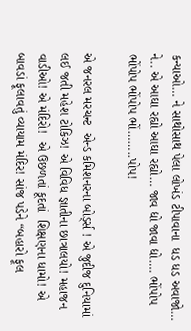કન્યાઓ… ને સાથોસાથ પેલા લોખંડ ટીપાવાના  ધડ ધડ અવાજો… ને.. એ આઘા રહ્યો આઘા રહ્યો… જાવ દ્યો જાવા દ્યો…. ભોંપોપ ભોંપોપ ભોંપોપ ભોં……..પોપ!

એ જનરલ મરચન્ટ  એન્ડ કમિશનરના બોર્ડ્સ ! એ જુદીજ દુનિયામાં લઈ જતી મહેશ ટોકિઝ! એ વિવિધ જ્ઞાતીના છાત્રાલયો! મહાજન વાડીઓ! એ મંદિરો!  એ ઉછળતાં કૂદતાં  શિક્ષણના ધામો! એ બાવડાં ફૂલાવતું વ્યાયામ મંદિર! સાંજ પડેને “બહારો ફૂલ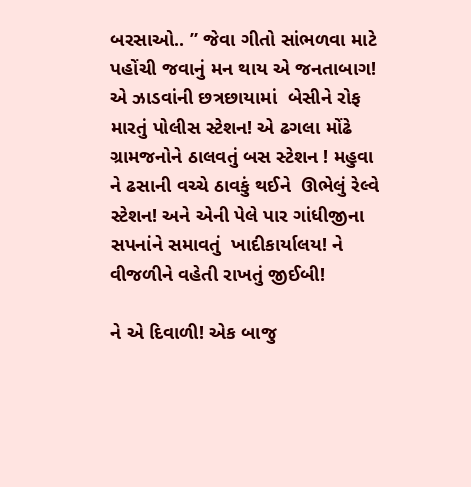બરસાઓ.. ” જેવા ગીતો સાંભળવા માટે પહોંચી જવાનું મન થાય એ જનતાબાગ! એ ઝાડવાંની છત્રછાયામાં  બેસીને રોફ મારતું પોલીસ સ્ટેશન! એ ઢગલા મોંઢે ગ્રામજનોને ઠાલવતું બસ સ્ટેશન ! મહુવા ને ઢસાની વચ્ચે ઠાવકું થઈને  ઊભેલું રેલ્વે સ્ટેશન! અને એની પેલે પાર ગાંધીજીના સપનાંને સમાવતું  ખાદીકાર્યાલય! ને  વીજળીને વહેતી રાખતું જીઈબી!

ને એ દિવાળી! એક બાજુ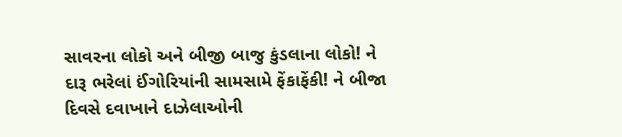સાવરના લોકો અને બીજી બાજુ કુંડલાના લોકો! ને  દારૂ ભરેલાં ઈંગોરિયાંની સામસામે ફેંકાફેંકી! ને બીજા દિવસે દવાખાને દાઝેલાઓની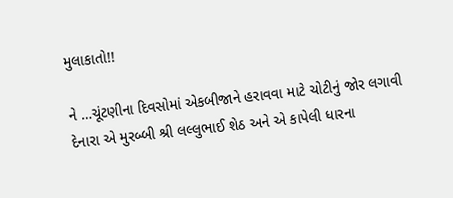મુલાકાતો!!

ને …ચૂંટણીના દિવસોમાં એકબીજાને હરાવવા માટે ચોટીનું જોર લગાવી દેનારા એ મુરબ્બી શ્રી લલ્લુભાઈ શેઠ અને એ કાપેલી ધારના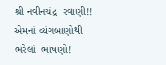શ્રી નવીનચંદ્ર  રવાણી!! એમનાં વ્યંગબાણોથી ભરેલાં  ભાષણો!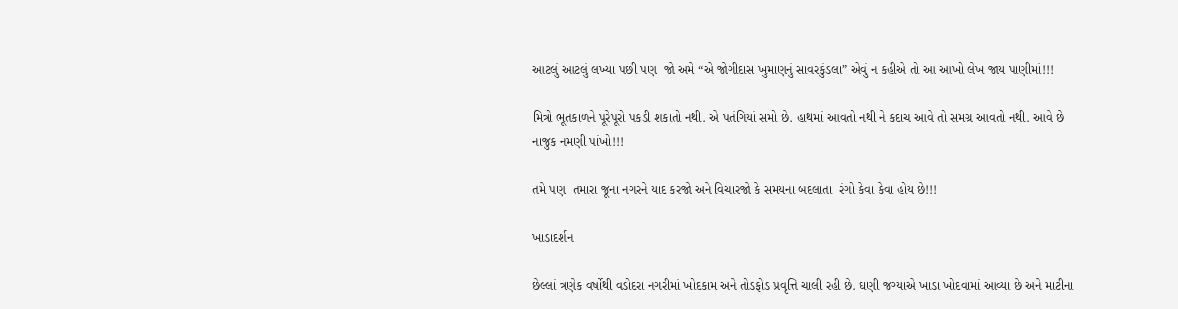આટલું આટલું લખ્યા પછી પણ  જો અમે “એ જોગીદાસ ખુમાણનું સાવરકુંડલા” એવું ન કહીએ તો આ આખો લેખ જાય પાણીમાં!!!

મિત્રો ભૂતકાળને પૂરેપૂરો પકડી શકાતો નથી. એ પતંગિયાં સમો છે. હાથમાં આવતો નથી ને કદાચ આવે તો સમગ્ર આવતો નથી. આવે છે નાજુક નમણી પાંખો!!!

તમે પણ  તમારા જૂના નગરને યાદ કરજો અને વિચારજો કે સમયના બદલાતા  રંગો કેવા કેવા હોય છે!!!

ખાડાદર્શન

છેલ્લાં ત્રણેક વર્ષોથી વડોદરા નગરીમાં ખોદકામ અને તોડફોડ પ્રવૃત્તિ ચાલી રહી છે. ઘણી જગ્યાએ ખાડા ખોદવામાં આવ્યા છે અને માટીના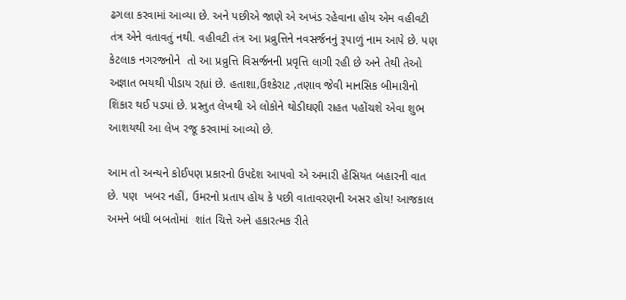ઢગલા કરવામાં આવ્યા છે. અને પછીએ જાણે એ અખંડ રહેવાના હોય એમ વહીવટી તંત્ર એને વતાવતું નથી. વહીવટી તંત્ર આ પ્રવ્રુત્તિને નવસર્જનનું રૂપાળું નામ આપે છે. પણ કેટલાક નગરજનોને  તો આ પ્રવ્રુત્તિ વિસર્જનની પ્રવૃત્તિ લાગી રહી છે અને તેથી તેઓ  અજ્ઞાત ભયથી પીડાય રહ્યાં છે. હતાશા,ઉશ્કેરાટ ,તણાવ જેવી માનસિક બીમારીનો શિકાર થઈ પડ્યાં છે. પ્રસ્તુત લેખથી એ લોકોને થોડીઘણી રાહત પહોંચશે એવા શુભ આશયથી આ લેખ રજૂ કરવામાં આવ્યો છે.

આમ તો અન્યને કોઈપણ પ્રકારનો ઉપદેશ આપવો એ અમારી હેસિયત બહારની વાત છે. પણ  ખબર નહીં, ઉમરનો પ્રતાપ હોય કે પછી વાતાવરણની અસર હોય! આજકાલ અમને બધી બબતોમાં  શાંત ચિત્તે અને હકારત્મક રીતે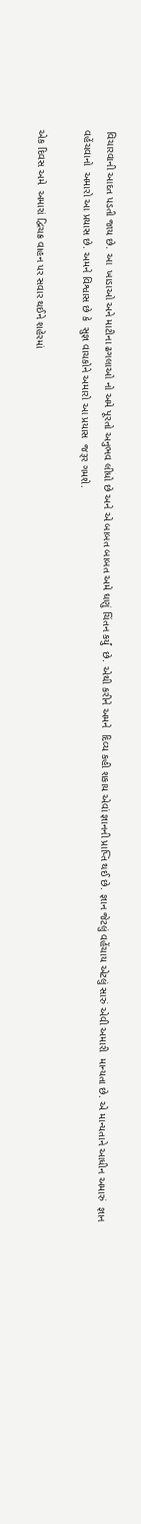વિચારવાની આદત પડતી જાય છે. આ  ખાડાઓ અને માટીના ઢગલાઓ નો અમે પૂરતો અનુભવ લીધો છે અને એ બાબત બાબત અમે ઘણું ચિંતન કર્યું  છે. એથી કરીને અમને  દિવ્ય કહી શકાય એવાં જ્ઞાનની પ્રાપ્તિ થઈ છે. જ્ઞાન જેટલું વહેંચાય એટલું સારું એવી અમારી  માન્યતા છે. એ માન્યતાને આધીન અમારું  જ્ઞાન વહેંચવાનો  અમારો આ પ્રયાસ છે. અમને વિશ્વાસ છે કે  સુજ્ઞ વાચકોને અમારો આ પ્રયાસ  જરૂર ગમશે.

એક દિવસ અમે  અમારાં દ્વિચક્ર વાહન પર સવાર થઈને શહેરમાં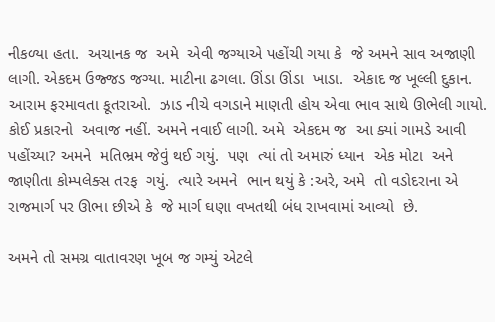નીકળ્યા હતા.  અચાનક જ  અમે  એવી જગ્યાએ પહોંચી ગયા કે  જે અમને સાવ અજાણી લાગી. એકદમ ઉજ્જડ જગ્યા. માટીના ઢગલા. ઊંડા ઊંડા  ખાડા.  એકાદ જ ખૂલ્લી દુકાન.  આરામ ફરમાવતા કૂતરાઓ.  ઝાડ નીચે વગડાને માણતી હોય એવા ભાવ સાથે ઊભેલી ગાયો. કોઈ પ્રકારનો  અવાજ નહીં. અમને નવાઈ લાગી. અમે  એકદમ જ  આ ક્યાં ગામડે આવી પહોંચ્યા? અમને  મતિભ્રમ જેવું થઈ ગયું.  પણ  ત્યાં તો અમારું ધ્યાન  એક મોટા  અને જાણીતા કોમ્પલેક્સ તરફ  ગયું.  ત્યારે અમને  ભાન થયું કે :અરે, અમે  તો વડોદરાના એ  રાજમાર્ગ પર ઊભા છીએ કે  જે માર્ગ ઘણા વખતથી બંધ રાખવામાં આવ્યો  છે.

અમને તો સમગ્ર વાતાવરણ ખૂબ જ ગમ્યું એટલે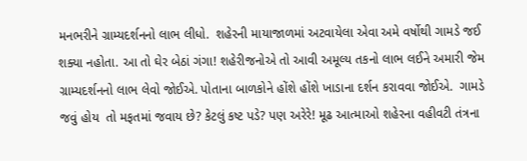મનભરીને ગ્રામ્યદર્શનનો લાભ લીધો.  શહેરની માયાજાળમાં અટવાયેલા એવા અમે વર્ષોથી ગામડે જઈ શક્યા નહોતા. આ તો ઘેર બેઠાં ગંગા! શહેરીજનોએ તો આવી અમૂલ્ય તકનો લાભ લઈને અમારી જેમ ગ્રામ્યદર્શનનો લાભ લેવો જોઈએ. પોતાના બાળકોને હોંશે હોંશે ખાડાના દર્શન કરાવવા જોઈએ.  ગામડે જવું હોય  તો મફતમાં જવાય છે? કેટલું કષ્ટ પડે? પણ અરેરે! મૂઢ આત્માઓ શહેરના વહીવટી તંત્રના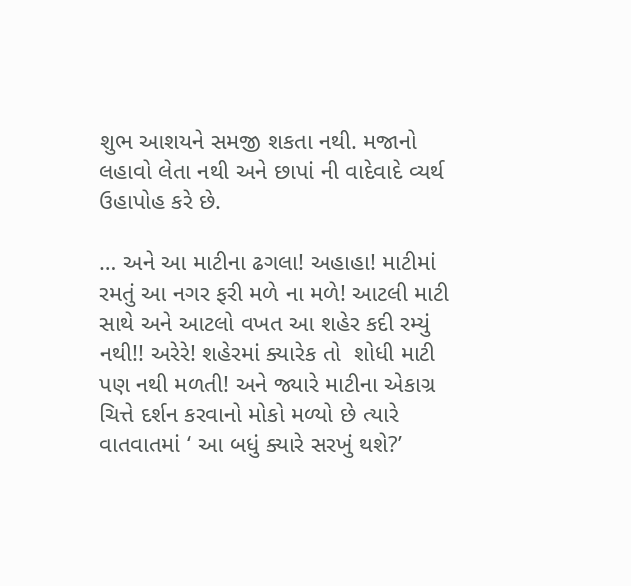શુભ આશયને સમજી શકતા નથી. મજાનો   લહાવો લેતા નથી અને છાપાં ની વાદેવાદે વ્યર્થ  ઉહાપોહ કરે છે.

… અને આ માટીના ઢગલા! અહાહા! માટીમાં રમતું આ નગર ફરી મળે ના મળે! આટલી માટી સાથે અને આટલો વખત આ શહેર કદી રમ્યું નથી!! અરેરે! શહેરમાં ક્યારેક તો  શોધી માટી પણ નથી મળતી! અને જ્યારે માટીના એકાગ્ર ચિત્તે દર્શન કરવાનો મોકો મળ્યો છે ત્યારે વાતવાતમાં ‘ આ બધું ક્યારે સરખું થશે?’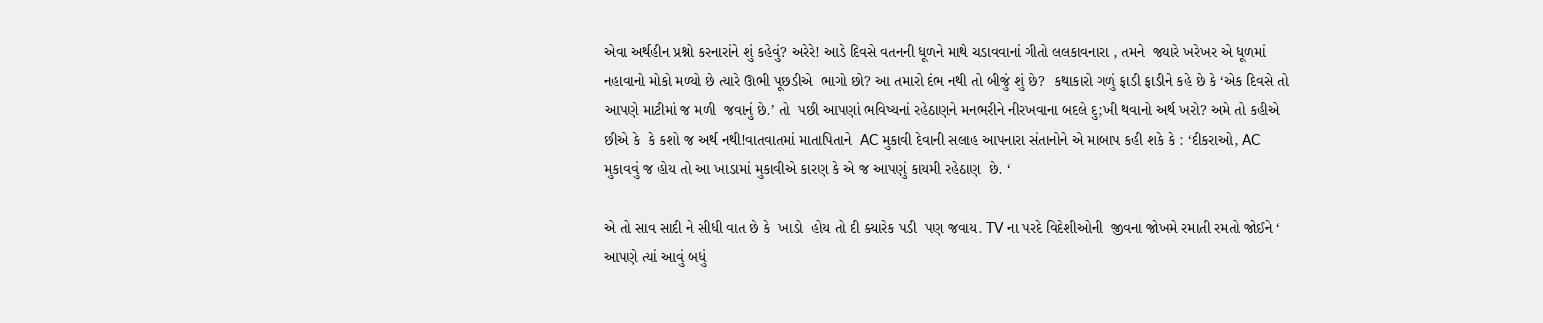એવા અર્થહીન પ્રશ્નો કરનારાંને શું કહેવું? અરેરે! આડે દિવસે વતનની ધૂળને માથે ચડાવવાનાં ગીતો લલકાવનારા , તમને  જ્યારે ખરેખર એ ધૂળમાં નહાવાનો મોકો મળ્યો છે ત્યારે ઊભી પૂછડીએ  ભાગો છો? આ તમારો દંભ નથી તો બીજું શું છે?  કથાકારો ગળું ફાડી ફાડીને કહે છે કે ‘એક દિવસે તો આપણે માટીમાં જ મળી  જવાનું છે.’ તો  પછી આપણાં ભવિષ્યનાં રહેઠાણને મનભરીને નીરખવાના બદલે દુ;ખી થવાનો અર્થ ખરો? અમે તો કહીએ છીએ કે  કે કશો જ અર્થ નથી!વાતવાતમાં માતાપિતાને  AC મુકાવી દેવાની સલાહ આપનારા સંતાનોને એ માબાપ કહી શકે કે : ‘દીકરાઓ, AC  મુકાવવું જ હોય તો આ ખાડામાં મુકાવીએ કારણ કે એ જ આપણું કાયમી રહેઠાણ  છે. ‘

એ તો સાવ સાદી ને સીધી વાત છે કે  ખાડો  હોય તો દી ક્યારેક પડી  પણ જવાય. TV ના પરદે વિદેશીઓની  જીવના જોખમે રમાતી રમતો જોઈને ‘ આપણે ત્યાં આવું બધું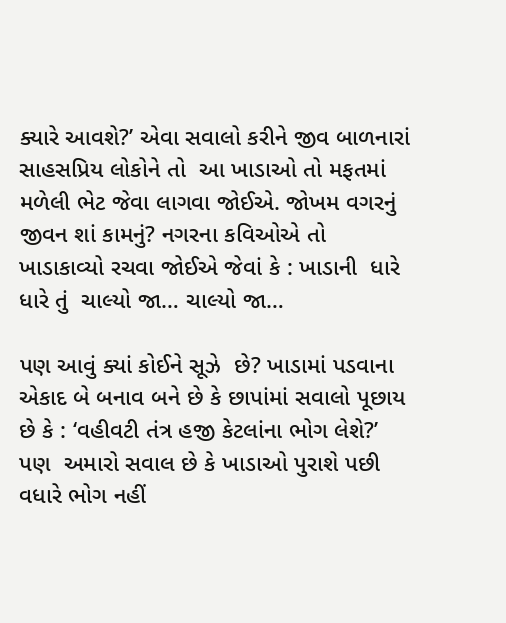ક્યારે આવશે?’ એવા સવાલો કરીને જીવ બાળનારાં  સાહસપ્રિય લોકોને તો  આ ખાડાઓ તો મફતમાં મળેલી ભેટ જેવા લાગવા જોઈએ. જોખમ વગરનું જીવન શાં કામનું? નગરના કવિઓએ તો  ખાડાકાવ્યો રચવા જોઈએ જેવાં કે : ખાડાની  ધારે ધારે તું  ચાલ્યો જા… ચાલ્યો જા…

પણ આવું ક્યાં કોઈને સૂઝે  છે? ખાડામાં પડવાના એકાદ બે બનાવ બને છે કે છાપાંમાં સવાલો પૂછાય છે કે : ‘વહીવટી તંત્ર હજી કેટલાંના ભોગ લેશે?’   પણ  અમારો સવાલ છે કે ખાડાઓ પુરાશે પછી  વધારે ભોગ નહીં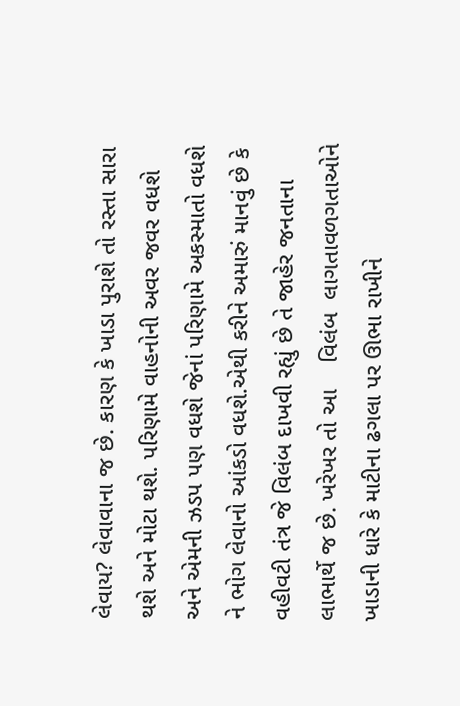લેવાય? લેવાવાના જ છે. કારણ કે ખાડા પુરાશે તો રસ્તા સારા થશે અને મોટા થશે. પરિણામે વાહનોની અવર જવર વધશે અને એમની ઝડપ પણ વધશે જેનાં પરિણામે અકસ્માતો વધશે ને ભોગ લેવાનો આંકડો વધશે.એથી કરીને અમારું માનવું છે કે વહીવટી તંત્ર જે વિલંબ દાખવી રહ્યું છે તે જાહેર જનતાના લાભાર્થે જ છે. ખરેખર તો આ    વિલંબ  લાગતાવળગતાઓને   ખાડાની ધારે કે માટીના ઢગલા પર ઊભા રાખીને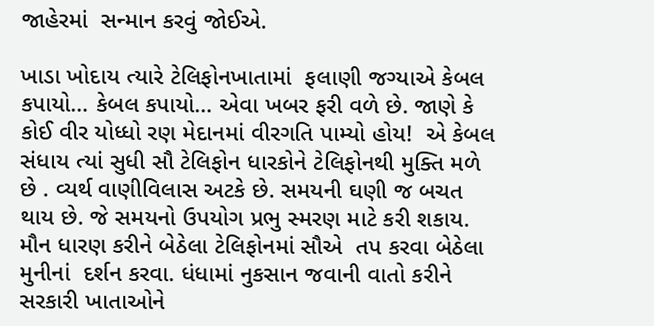જાહેરમાં  સન્માન કરવું જોઈએ.

ખાડા ખોદાય ત્યારે ટેલિફોનખાતામાં  ફલાણી જગ્યાએ કેબલ કપાયો… કેબલ કપાયો… એવા ખબર ફરી વળે છે. જાણે કે કોઈ વીર યોધ્ધો રણ મેદાનમાં વીરગતિ પામ્યો હોય!  એ કેબલ સંધાય ત્યાં સુધી સૌ ટેલિફોન ધારકોને ટેલિફોનથી મુક્તિ મળે છે . વ્યર્થ વાણીવિલાસ અટકે છે. સમયની ઘણી જ બચત થાય છે. જે સમયનો ઉપયોગ પ્રભુ સ્મરણ માટે કરી શકાય. મૌન ધારણ કરીને બેઠેલા ટેલિફોનમાં સૌએ  તપ કરવા બેઠેલા મુનીનાં  દર્શન કરવા. ધંધામાં નુકસાન જવાની વાતો કરીને સરકારી ખાતાઓને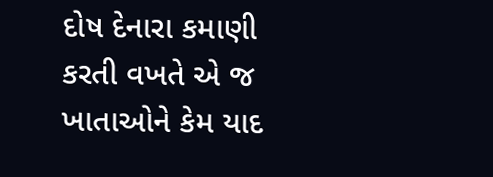દોષ દેનારા કમાણી કરતી વખતે એ જ ખાતાઓને કેમ યાદ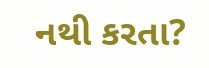નથી કરતા?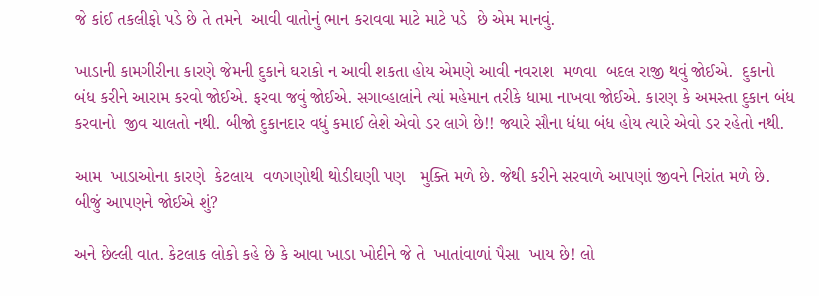જે કાંઈ તકલીફો પડે છે તે તમને  આવી વાતોનું ભાન કરાવવા માટે માટે પડે  છે એમ માનવું.

ખાડાની કામગીરીના કારણે જેમની દુકાને ઘરાકો ન આવી શકતા હોય એમણે આવી નવરાશ  મળવા  બદલ રાજી થવું જોઈએ.  દુકાનો બંધ કરીને આરામ કરવો જોઈએ. ફરવા જવું જોઈએ. સગાવ્હાલાંને ત્યાં મહેમાન તરીકે ધામા નાખવા જોઈએ. કારણ કે અમસ્તા દુકાન બંધ કરવાનો  જીવ ચાલતો નથી. બીજો દુકાનદાર વધું કમાઈ લેશે એવો ડર લાગે છે!! જ્યારે સૌના ધંધા બંધ હોય ત્યારે એવો ડર રહેતો નથી.

આમ  ખાડાઓના કારણે  કેટલાય  વળગણોથી થોડીઘણી પણ   મુક્તિ મળે છે. જેથી કરીને સરવાળે આપણાં જીવને નિરાંત મળે છે. બીજું આપણને જોઈએ શું?

અને છેલ્લી વાત. કેટલાક લોકો કહે છે કે આવા ખાડા ખોદીને જે તે  ખાતાંવાળાં પૈસા  ખાય છે! લો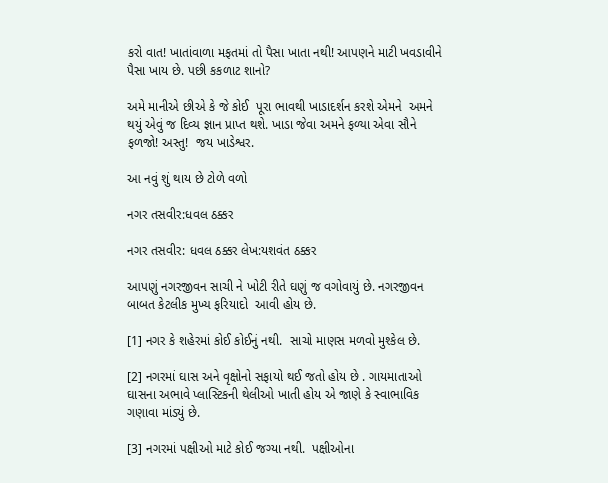કરો વાત! ખાતાંવાળા મફતમાં તો પૈસા ખાતા નથી! આપણને માટી ખવડાવીને પૈસા ખાય છે. પછી કકળાટ શાનો?

અમે માનીએ છીએ કે જે કોઈ  પૂરા ભાવથી ખાડાદર્શન કરશે એમને  અમને  થયું એવું જ દિવ્ય જ્ઞાન પ્રાપ્ત થશે. ખાડા જેવા અમને ફળ્યા એવા સૌને ફળજો! અસ્તુ!  જય ખાડેશ્વર.

આ નવું શું થાય છે ટોળે વળો

નગર તસવીર:ધવલ ઠક્કર

નગર તસવીર: ધવલ ઠક્કર લેખ:યશવંત ઠક્કર

આપણું નગરજીવન સાચી ને ખોટી રીતે ઘણું જ વગોવાયું છે. નગરજીવન બાબત કેટલીક મુખ્ય ફરિયાદો  આવી હોય છે.

[1] નગર કે શહેરમાં કોઈ કોઈનું નથી.  સાચો માણસ મળવો મુશ્કેલ છે.

[2] નગરમાં ઘાસ અને વૃક્ષોનો સફાયો થઈ જતો હોય છે . ગાયમાતાઓ ઘાસના અભાવે પ્લાસ્ટિકની થેલીઓ ખાતી હોય એ જાણે કે સ્વાભાવિક ગણાવા માંડ્યું છે.

[3] નગરમાં પક્ષીઓ માટે કોઈ જગ્યા નથી.  પક્ષીઓના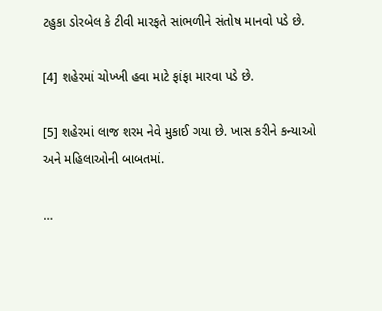ટહુકા ડોરબેલ કે ટીવી મારફતે સાંભળીને સંતોષ માનવો પડે છે.

[4] શહેરમાં ચોખ્ખી હવા માટે ફાંફા મારવા પડે છે.

[5] શહેરમાં લાજ શરમ નેવે મુકાઈ ગયા છે. ખાસ કરીને કન્યાઓ અને મહિલાઓની બાબતમાં.

…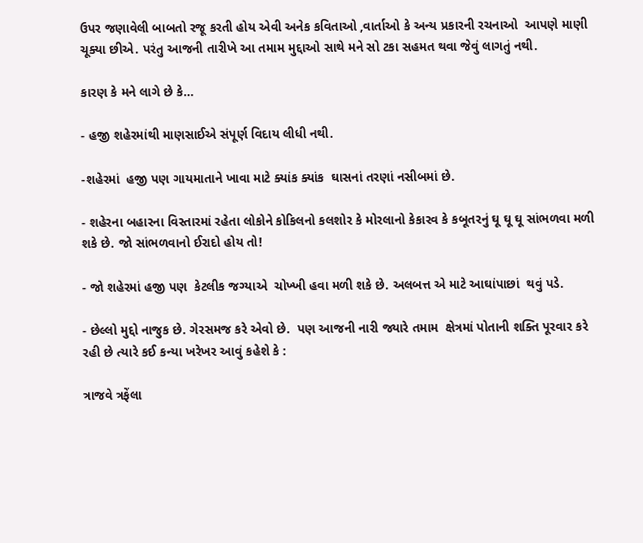ઉપર જણાવેલી બાબતો રજૂ કરતી હોય એવી અનેક કવિતાઓ ,વાર્તાઓ કે અન્ય પ્રકારની રચનાઓ  આપણે માણી ચૂક્યા છીએ. પરંતુ આજની તારીખે આ તમામ મુદ્દાઓ સાથે મને સો ટકા સહમત થવા જેવું લાગતું નથી.

કારણ કે મને લાગે છે કે…

- હજી શહેરમાંથી માણસાઈએ સંપૂર્ણ વિદાય લીધી નથી.

-શહેરમાં  હજી પણ ગાયમાતાને ખાવા માટે ક્યાંક ક્યાંક  ઘાસનાં તરણાં નસીબમાં છે.

- શહેરના બહારના વિસ્તારમાં રહેતા લોકોને કોકિલનો કલશોર કે મોરલાનો કેકારવ કે કબૂતરનું ઘૂ ઘૂ ઘૂ સાંભળવા મળી શકે છે. જો સાંભળવાનો ઈરાદો હોય તો!

- જો શહેરમાં હજી પણ  કેટલીક જગ્યાએ  ચોખ્ખી હવા મળી શકે છે. અલબત્ત એ માટે આઘાંપાછાં  થવું પડે.

- છેલ્લો મુદ્દો નાજુક છે. ગેરસમજ કરે એવો છે.  પણ આજની નારી જ્યારે તમામ  ક્ષેત્રમાં પોતાની શક્તિ પૂરવાર કરે રહી છે ત્યારે કઈ કન્યા ખરેખર આવું કહેશે કે :

ત્રાજવે ત્રફેંલા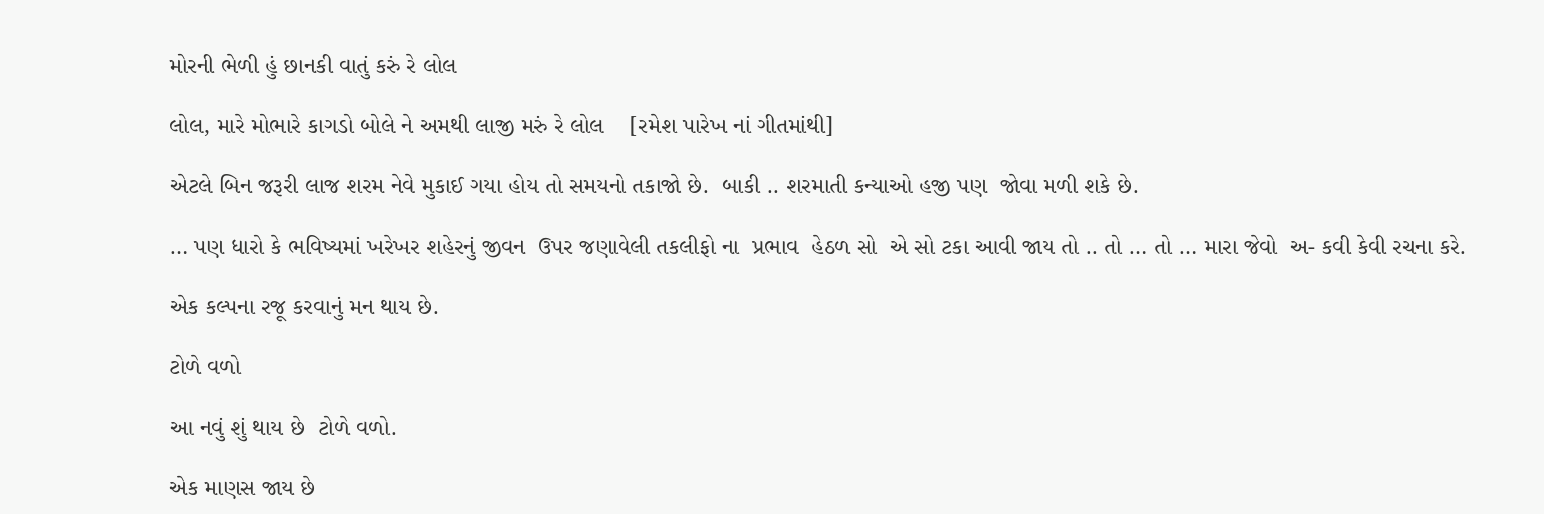મોરની ભેળી હું છાનકી વાતું કરું રે લોલ

લોલ, મારે મોભારે કાગડો બોલે ને અમથી લાજી મરું રે લોલ    [રમેશ પારેખ નાં ગીતમાંથી]

એટલે બિન જરૂરી લાજ શરમ નેવે મુકાઈ ગયા હોય તો સમયનો તકાજો છે.  બાકી .. શરમાતી કન્યાઓ હજી પણ  જોવા મળી શકે છે.

… પણ ધારો કે ભવિષ્યમાં ખરેખર શહેરનું જીવન  ઉપર જણાવેલી તકલીફો ના  પ્રભાવ  હેઠળ સો  એ સો ટકા આવી જાય તો .. તો … તો … મારા જેવો  અ- કવી કેવી રચના કરે.

એક કલ્પના રજૂ કરવાનું મન થાય છે.

ટોળે વળો

આ નવું શું થાય છે  ટોળે વળો.

એક માણસ જાય છે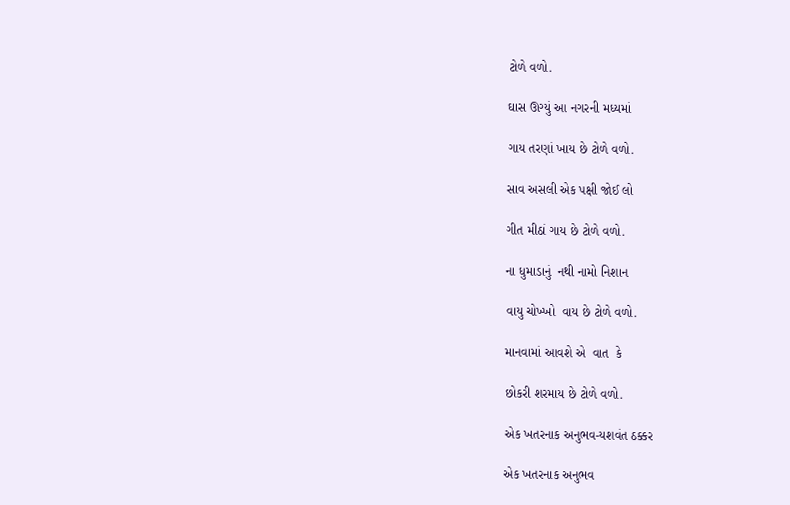ટોળે વળો.

ઘાસ ઊગ્યું આ નગરની મધ્યમાં

ગાય તરણાં ખાય છે ટોળે વળો.

સાવ અસલી એક પક્ષી જોઈ લો

ગીત મીઠાં ગાય છે ટોળે વળો.

ના ધુમાડાનું  નથી નામો નિશાન

વાયુ ચોખ્ખો  વાય છે ટોળે વળો.

માનવામાં આવશે એ  વાત  કે

છોકરી શરમાય છે ટોળે વળો.

એક ખતરનાક અનુભવ-યશવંત ઠક્કર

એક ખતરનાક અનુભવ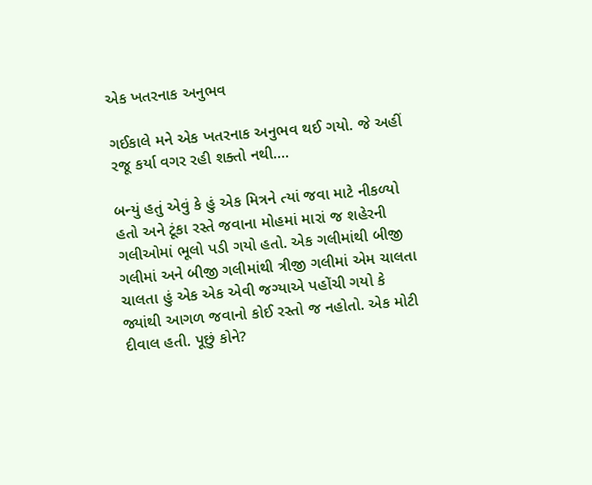એક ખતરનાક અનુભવ

ગઈકાલે મને એક ખતરનાક અનુભવ થઈ ગયો. જે અહીં રજૂ કર્યા વગર રહી શક્તો નથી….

બન્યું હતું એવું કે હું એક મિત્રને ત્યાં જવા માટે નીકળ્યો હતો અને ટૂંકા રસ્તે જવાના મોહમાં મારાં જ શહેરની ગલીઓમાં ભૂલો પડી ગયો હતો. એક ગલીમાંથી બીજી ગલીમાં અને બીજી ગલીમાંથી ત્રીજી ગલીમાં એમ ચાલતા ચાલતા હું એક એક એવી જગ્યાએ પહોંચી ગયો કે જ્યાંથી આગળ જવાનો કોઈ રસ્તો જ નહોતો. એક મોટી દીવાલ હતી. પૂછું કોને?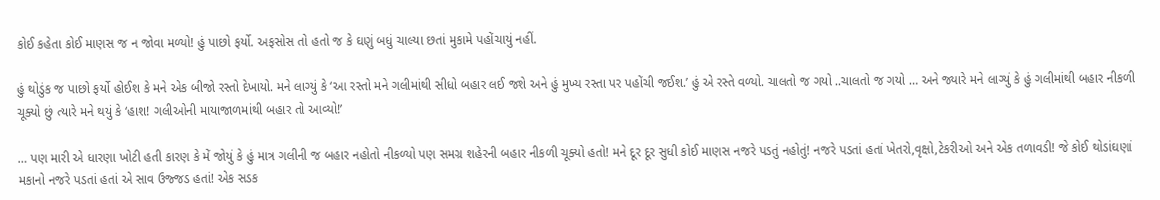કોઈ કહેતા કોઈ માણસ જ ન જોવા મળ્યો! હું પાછો ફર્યો. અફસોસ તો હતો જ કે ઘણું બધું ચાલ્યા છતાં મુકામે પહોંચાયું નહીં.

હું થોડુંક જ પાછો ફર્યો હોઈશ કે મને એક બીજો રસ્તો દેખાયો. મને લાગ્યું કે ‘આ રસ્તો મને ગલીમાંથી સીધો બહાર લઈ જશે અને હું મુખ્ય રસ્તા પર પહોંચી જઈશ.’ હું એ રસ્તે વળ્યો. ચાલતો જ ગયો ..ચાલતો જ ગયો … અને જ્યારે મને લાગ્યું કે હું ગલીમાંથી બહાર નીકળી ચૂક્યો છું ત્યારે મને થયું કે ‘હાશ! ગલીઓની માયાજાળમાંથી બહાર તો આવ્યો!’

… પણ મારી એ ધારણા ખોટી હતી કારણ કે મેં જોયું કે હું માત્ર ગલીની જ બહાર નહોતો નીકળ્યો પણ સમગ્ર શહેરની બહાર નીકળી ચૂક્યો હતો! મને દૂર દૂર સુધી કોઈ માણસ નજરે પડતું નહોતું! નજરે પડતાં હતાં ખેતરો,વૃક્ષો,ટેકરીઓ અને એક તળાવડી! જે કોઈ થોડાંઘણાં મકાનો નજરે પડતાં હતાં એ સાવ ઉજ્જડ હતાં! એક સડક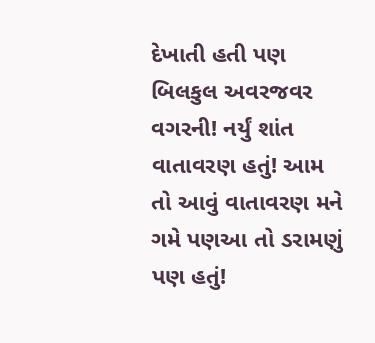દેખાતી હતી પણ બિલકુલ અવરજવર વગરની! નર્યું શાંત વાતાવરણ હતું! આમ તો આવું વાતાવરણ મને ગમે પણઆ તો ડરામણું પણ હતું!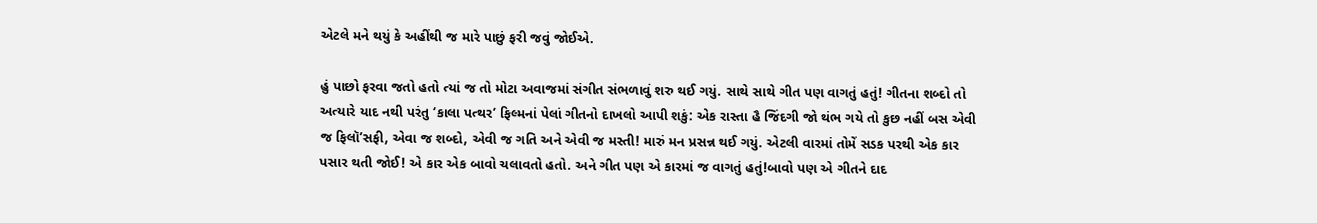એટલે મને થયું કે અહીંથી જ મારે પાછું ફરી જવું જોઈએ.

હું પાછો ફરવા જતો હતો ત્યાં જ તો મોટા અવાજમાં સંગીત સંભળાવું શરુ થઈ ગયું. સાથે સાથે ગીત પણ વાગતું હતું! ગીતના શબ્દો તો અત્યારે યાદ નથી પરંતુ ‘કાલા પત્થર’ ફિલ્મનાં પેલાં ગીતનો દાખલો આપી શકું: એક રાસ્તા હૈ જિંદગી જો થંભ ગયે તો કુછ નહીં બસ એવી જ ફિલૉ’સફી, એવા જ શબ્દો, એવી જ ગતિ અને એવી જ મસ્તી! મારું મન પ્રસન્ન થઈ ગયું. એટલી વારમાં તોમેં સડક પરથી એક કાર પસાર થતી જોઈ! એ કાર એક બાવો ચલાવતો હતો. અને ગીત પણ એ કારમાં જ વાગતું હતું!બાવો પણ એ ગીતને દાદ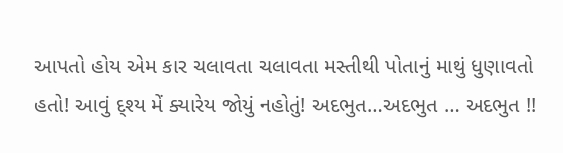આપતો હોય એમ કાર ચલાવતા ચલાવતા મસ્તીથી પોતાનું માથું ધુણાવતો હતો! આવું દ્શ્ય મેં ક્યારેય જોયું નહોતું! અદભુત…અદભુત … અદભુત !!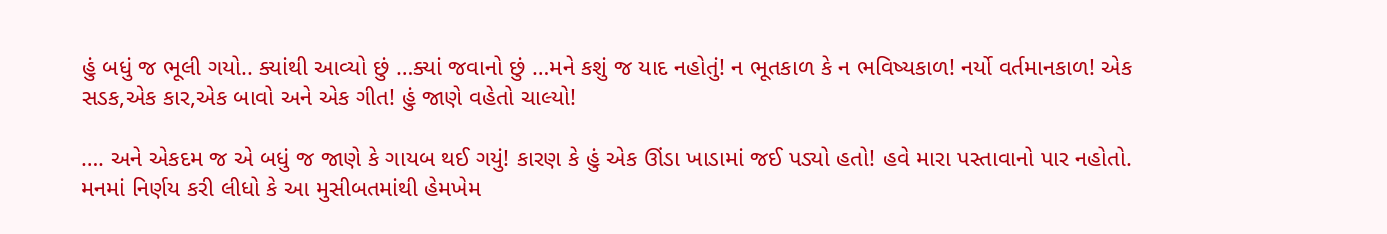હું બધું જ ભૂલી ગયો.. ક્યાંથી આવ્યો છું …ક્યાં જવાનો છું …મને કશું જ યાદ નહોતું! ન ભૂતકાળ કે ન ભવિષ્યકાળ! નર્યો વર્તમાનકાળ! એક સડક,એક કાર,એક બાવો અને એક ગીત! હું જાણે વહેતો ચાલ્યો!

…. અને એકદમ જ એ બધું જ જાણે કે ગાયબ થઈ ગયું! કારણ કે હું એક ઊંડા ખાડામાં જઈ પડ્યો હતો! હવે મારા પસ્તાવાનો પાર નહોતો. મનમાં નિર્ણય કરી લીધો કે આ મુસીબતમાંથી હેમખેમ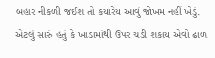બહાર નીકળી જઈશ તો કયારેય આવું જોખમ નહીં ખેડું. એટલું સારું હતું કે ખાડામાંથી ઉપર ચડી શકાય એવો ઢાળ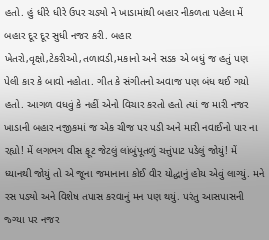હતો. હું ધીરે ધીરે ઉપર ચડ્યો ને ખાડામાંથી બહાર નીકળતા પહેલા મેં બહાર દૂર દૂર સુધી નજર કરી. બહાર ખેતરો,વૃક્ષો,ટેકરીઓ,તળાવડી,મકાનો અને સડક એ બધું જ હતું પણ પેલી કાર કે બાવો નહોતા. ગીત કે સંગીતનો અવાજ પણ બંધ થઈ ગયો હતો. આગળ વધવું કે નહીં એનો વિચાર કરતો હતો ત્યાં જ મારી નજર ખાડાની બહાર નજીકમાં જ એક ચીજ પર પડી અને મારી નવાઈનો પાર ના રહ્યો! મેં લગભગ વીસ ફૂટ જેટલું લાંબુંપૂતળું ચત્તુંપાટ પડેલું જોયું! મેં ધ્યાનથી જોયું તો એ જૂના જમાનાના કોઈ વીર યોદ્ધાનું હોય એવું લાગ્યું. મને રસ પડ્યો અને વિશેષ તપાસ કરવાનું મન પણ થયું. પરંતુ આસપાસની જ્ગ્યા પર નજર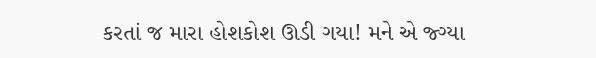કરતાં જ મારા હોશકોશ ઊડી ગયા! મને એ જ્ગ્યા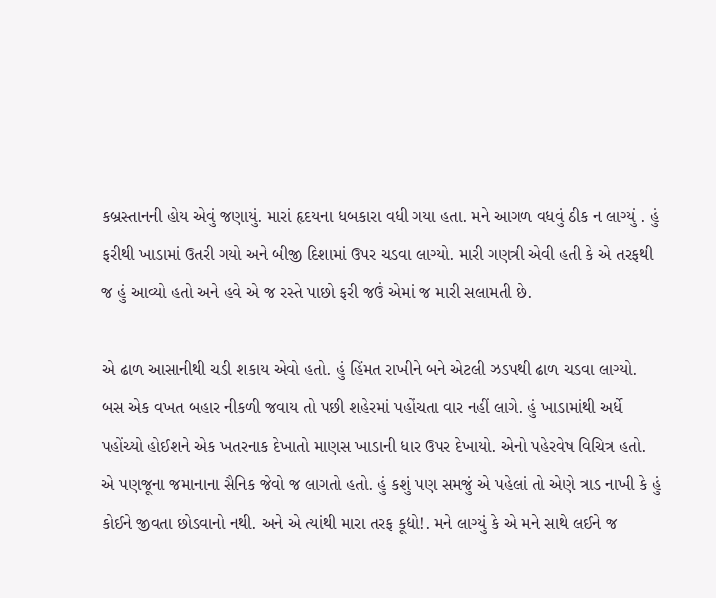કબ્રસ્તાનની હોય એવું જણાયું. મારાં હૃદયના ધબકારા વધી ગયા હતા. મને આગળ વધવું ઠીક ન લાગ્યું . હું ફરીથી ખાડામાં ઉતરી ગયો અને બીજી દિશામાં ઉપર ચડવા લાગ્યો. મારી ગણત્રી એવી હતી કે એ તરફથી જ હું આવ્યો હતો અને હવે એ જ રસ્તે પાછો ફરી જઉં એમાં જ મારી સલામતી છે.

એ ઢાળ આસાનીથી ચડી શકાય એવો હતો. હું હિંમત રાખીને બને એટલી ઝડપથી ઢાળ ચડવા લાગ્યો. બસ એક વખત બહાર નીકળી જવાય તો પછી શહેરમાં પહોંચતા વાર નહીં લાગે. હું ખાડામાંથી અર્ધે પહોંચ્યો હોઈશને એક ખતરનાક દેખાતો માણસ ખાડાની ધાર ઉપર દેખાયો. એનો પહેરવેષ વિચિત્ર હતો. એ પણજૂના જમાનાના સૈનિક જેવો જ લાગતો હતો. હું કશું પણ સમજું એ પહેલાં તો એણે ત્રાડ નાખી કે હું કોઈને જીવતા છોડવાનો નથી. અને એ ત્યાંથી મારા તરફ કૂદ્યો!. મને લાગ્યું કે એ મને સાથે લઈને જ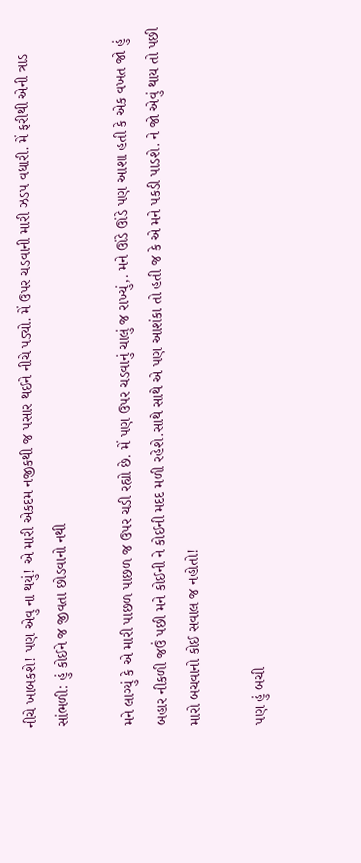નીચે ખાબકશે! પણ એવુ ના થયું! એ મારી એકદમ નજીકથી જ પસાર થઈને નીચે પડ્યો. મેં ઉપર ચડવાની મારી ઝડપ વધારી. મેં ફરીથી એની ત્રાડ સાંભળી: હું કોઈને જ જીવતા છોડવાનો નથી

મને લાગ્યું કે એ મારી પાછળ પાછળ જ ઉપર ચડી રહ્યો છે. મેં પણ ઉપર ચડવાનું ચાલું જ રાખ્યું,. મને ઊંડે ઊંડે પણ આશા હતી કે એક વખત જો હું બહાર નીકળી જઉં પછી મને કોઈની ને કોઈની મદદ મળી રહેશે.સાથે સાથે એ પણ આશંકા તો હતી જ કે એ મને પકડી પાડશે. ને જો એવું થાય તો પછી મારો બચવાનો કોઈ સવાલ જ નહોતો!

પણ હું બચી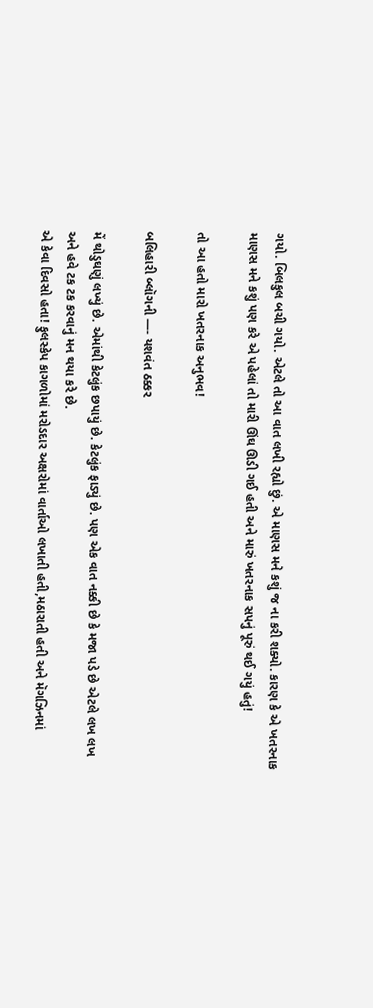ગયો. બિલકુલ બચી ગયો. એટલે તો આ વાત લખી રહ્યો છું. એ માણસ મને કશું જ ના કરી શક્યો. કારણ કે એ ખતરનાક માણસ મને કશું પણ કરે એ પહેલાં તો મારી ઊંઘ ઊડી ગઈ હતી અને મારું ખતરનાક સપનું પૂરું થઈ ગયું હતું!

તો આ હતો મારો ખતરનાક અનુભવ!

બલિહારી બ્લૉગની —- યશવંત ઠક્કર

મેં થોડુઘણું લખ્યું છે. એમાંથી કેટલુંક છપાયું છે. કેટલુંક ફાડ્યું છે. પણ એક વાત નક્કી છે કે મજા પડે છે એટલે લખ લખ અને હવે ટક ટક કરવાનું મન થયા કરે છે.
એ કેવા દિવસો હતા! ફુલસ્કેપ કાગળોમાં મરોડદાર અક્ષરોમાં વાર્તાઓ લખાતી હતી,મઠારાતી હતી અને મૅગઝિનમાં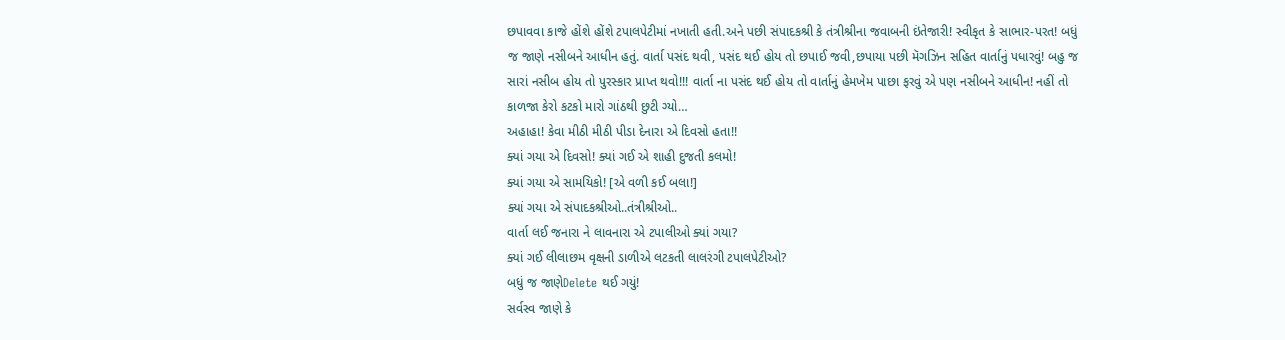છપાવવા કાજે હોંશે હોંશે ટપાલપેટીમાં નખાતી હતી.અને પછી સંપાદકશ્રી કે તંત્રીશ્રીના જવાબની ઇંતેજારી! સ્વીકૃત કે સાભાર-પરત! બધું જ જાણે નસીબને આધીન હતું. વાર્તા પસંદ થવી, પસંદ થઈ હોય તો છપાઈ જવી,છપાયા પછી મૅગઝિન સહિત વાર્તાનું પધારવું! બહુ જ સારાં નસીબ હોય તો પુરસ્કાર પ્રાપ્ત થવો!!! વાર્તા ના પસંદ થઈ હોય તો વાર્તાનું હેમખેમ પાછા ફરવું એ પણ નસીબને આધીન! નહીં તો કાળજા કેરો કટકો મારો ગાંઠથી છુટી ગ્યો…
અહાહા! કેવા મીઠી મીઠી પીડા દેનારા એ દિવસો હતા!!
ક્યાં ગયા એ દિવસો! ક્યાં ગઈ એ શાહી દુજતી કલમો!
ક્યાં ગયા એ સામયિકો! [એ વળી કઈ બલા!]
ક્યાં ગયા એ સંપાદકશ્રીઓ..તંત્રીશ્રીઓ..
વાર્તા લઈ જનારા ને લાવનારા એ ટપાલીઓ ક્યાં ગયા?
ક્યાં ગઈ લીલાછમ વૃક્ષની ડાળીએ લટકતી લાલરંગી ટપાલપેટીઓ?
બધું જ જાણેDelete થઈ ગયું!
સર્વસ્વ જાણે કે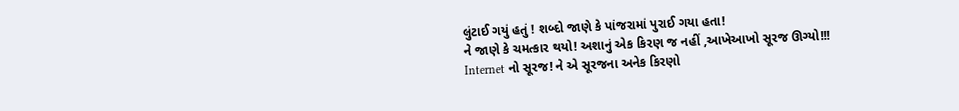લુંટાઈ ગયું હતું ! શબ્દો જાણે કે પાંજરામાં પુરાઈ ગયા હતા!
ને જાણે કે ચમત્કાર થયો! અશાનું એક કિરણ જ નહીં ,આખેઆખો સૂરજ ઊગ્યો!!!
Internet નો સૂરજ! ને એ સૂરજના અનેક કિરણો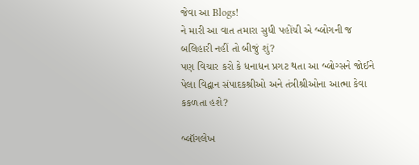જેવા આ Blogs!
ને મારી આ વાત તમારા સુધી પહોંચી એ બ્લોગની જ બલિહારી નહીં તો બીજું શું?
પણ વિચાર કરો કે ધનાધન પ્રગટ થતા આ બ્લોગ્સને જોઈને પેલા વિદ્વાન સંપાદકશ્રીઓ અને તંત્રીશ્રીઓના આત્મા કેવા કકળતા હશે?

બ્લૉગલેખ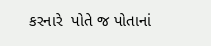કરનારે  પોતે જ પોતાનાં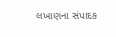લખાણના સંપાદક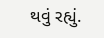થવું રહ્યું.